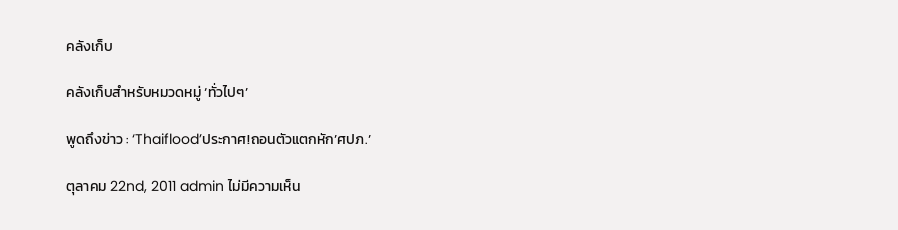คลังเก็บ

คลังเก็บสำหรับหมวดหมู่ ‘ทั่วไปๆ’

พูดถึงข่าว : ‘Thaiflood’ประกาศ!ถอนตัวแตกหัก’ศปภ.’

ตุลาคม 22nd, 2011 admin ไม่มีความเห็น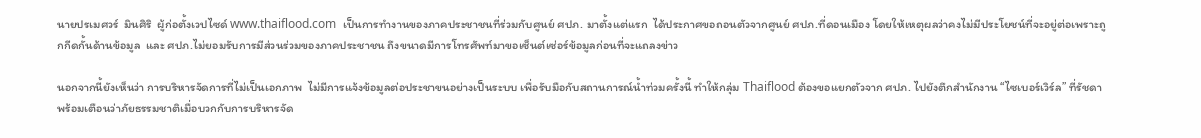นายปรเมศวร์  มินศิริ  ผู้ก่อตั้งเวปไซด์ www.thaiflood.com  เป็นการทำงานของภาคประชาชนที่ร่วมกับศูนย์ ศปภ. มาตั้งแต่แรก  ได้ประกาศขอถอนตัวจากศูนย์ ศปภ.ที่ดอนเมือง โดยให้เหตุผลว่าคงไม่มีประโยชน์ที่จะอยู่ต่อเพราะถูกกีดกั้นด้านข้อมูล  และ ศปภ.ไม่ยอมรับการมีส่วนร่วมของภาคประชาชน ถึงขนาดมีการโทรศัพท์มาขอเซ็นต์เซ่อร์ข้อมูลก่อนที่จะแถลงข่าว

นอกจากนี้ยังเห็นว่า การบริหารจัดการที่ไม่เป็นเอกภาพ  ไม่มีการแจ้งข้อมูลต่อประชาขนอย่างเป็นระบบ เพื่อรับมือกับสถานการณ์น้ำท่วมครั้งนี้ ทำให้กลุ่ม Thaiflood ต้องขอแยกตัวจาก ศปภ. ไปยังตึกสำนักงาน “ไซเบอร์เวิร์ล” ที่รัชดา พร้อมเตือนว่าภัยธรรมชาติเมื่อบวกกับการบริหารจัด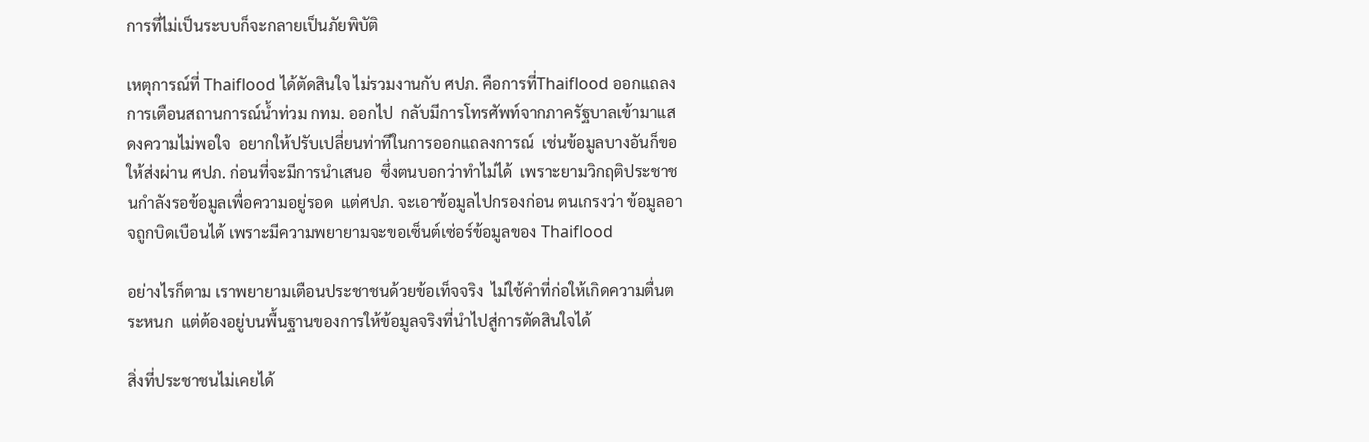การที่ไม่เป็นระบบก็จะกลายเป็นภัยพิบัติ

เหตุการณ์ที่ Thaiflood ได้ตัดสินใจ ไม่รวมงานกับ ศปภ. คือการที่Thaiflood ออกแถลงการเตือนสถานการณ์น้ำท่วม กทม. ออกไป  กลับมีการโทรศัพท์จากภาครัฐบาลเข้ามาแสดงความไม่พอใจ  อยากให้ปรับเปลี่ยนท่าทีในการออกแถลงการณ์  เช่นข้อมูลบางอันก็ขอให้ส่งผ่าน ศปภ. ก่อนที่จะมีการนำเสนอ  ซึ่งตนบอกว่าทำไม่ได้  เพราะยามวิกฤติประชาชนกำลังรอข้อมูลเพื่อความอยู่รอด  แต่ศปภ. จะเอาข้อมูลไปกรองก่อน ตนเกรงว่า ข้อมูลอาจถูกบิดเบือนได้ เพราะมีความพยายามจะขอเซ็นต์เซ่อร์ข้อมูลของ Thaiflood

อย่างไรก็ตาม เราพยายามเตือนประชาชนด้วยข้อเท็จจริง  ไม่ใช้คำที่ก่อให้เกิดความตื่นตระหนก  แต่ต้องอยู่บนพื้นฐานของการให้ข้อมูลจริงที่นำไปสู่การตัดสินใจได้

สิ่งที่ประชาชนไม่เคยได้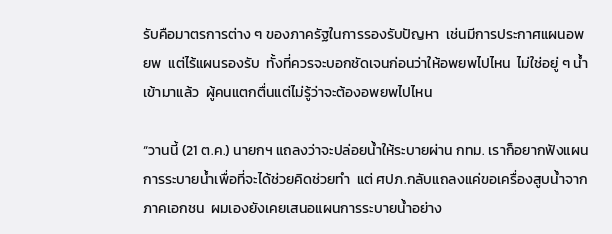รับคือมาตรการต่าง ๆ ของภาครัฐในการรองรับปัญหา  เช่นมีการประกาศแผนอพยพ  แต่ไร้แผนรองรับ  ทั้งที่ควรจะบอกชัดเจนก่อนว่าให้อพยพไปไหน  ไม่ใช่อยู่ ๆ น้ำเข้ามาแล้ว  ผู้คนแตกตื่นแต่ไม่รู้ว่าจะต้องอพยพไปไหน

“วานนี้ (21 ต.ค.) นายกฯ แถลงว่าจะปล่อยน้ำให้ระบายผ่าน กทม. เราก็อยากฟังแผนการระบายน้ำเพื่อที่จะได้ช่วยคิดช่วยทำ  แต่ ศปภ.กลับแถลงแค่ขอเครื่องสูบน้ำจากภาคเอกชน  ผมเองยังเคยเสนอแผนการระบายน้ำอย่าง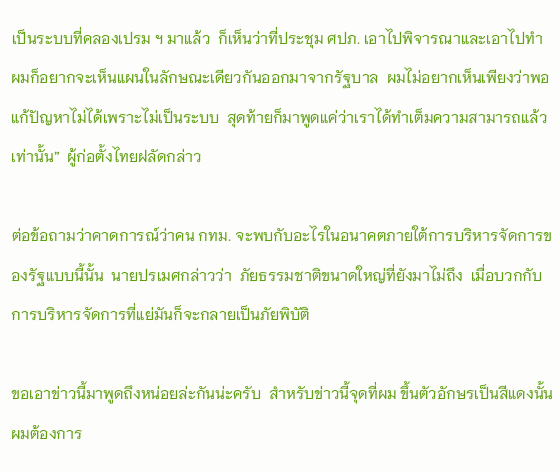เป็นระบบที่คลองเปรม ฯ มาแล้ว  ก็เห็นว่าที่ประชุม ศปภ. เอาไปพิจารณาและเอาไปทำ  ผมก็อยากจะเห็นแผนในลักษณะเดียวกันออกมาจากรัฐบาล  ผมไม่อยากเห็นเพียงว่าพอแก้ปัญหาไม่ได้เพราะไม่เป็นระบบ  สุดท้ายก็มาพูดแค่ว่าเราได้ทำเต็มความสามารถแล้วเท่านั้น”  ผู้ก่อตั้งไทยฝลัดกล่าว

ต่อข้อถามว่าคาดการณ์ว่าคน กทม. จะพบกับอะไรในอนาคตภายใต้การบริหารจัดการของรัฐแบบนี้นั้น  นายปรเมศกล่าวว่า  ภัยธรรมชาติขนาดใหญ่ที่ยังมาไม่ถึง  เมื่อบวกกับการบริหารจัดการที่แย่มันก็จะกลายเป็นภัยพิบัติ

ขอเอาข่าวนี้มาพูดถึงหน่อยล่ะกันน่ะครับ  สำหรับข่าวนี้จุดที่ผม ขึ้นตัวอักษรเป็นสีแดงนั้นผมต้องการ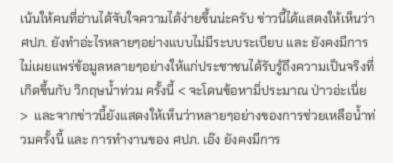เน้นให้คนที่อ่านได้จับใจความได้ง่ายขึ้นน่ะครับ ข่าวนี้ได้แสดงให้เห็นว่า ศปภ. ยังทำอ่ะไรหลายๆอย่างแบบไม่มีระบบระเบียบ และ ยังคงมีการไม่เผยแพร่ข้อมูลหลายๆอย่างให้แก่ประชาชนได้รับรู้ถึงความเป็นจริงที่เกิดขึ้นกับ วิกฤษน้ำท่วม ครั้งนี้ < จะโดนข้อหามิ่ประมาณ ป่าวอ่ะเนี่ย >  และจากข่าวนี้ยังแสดงให้เห็นว่าหลายๆอย่างของการช่วยเหลือน้ำท่วมครั้งนี้ และ การทำงานของ ศปภ. เอ๊ง ยังคงมีการ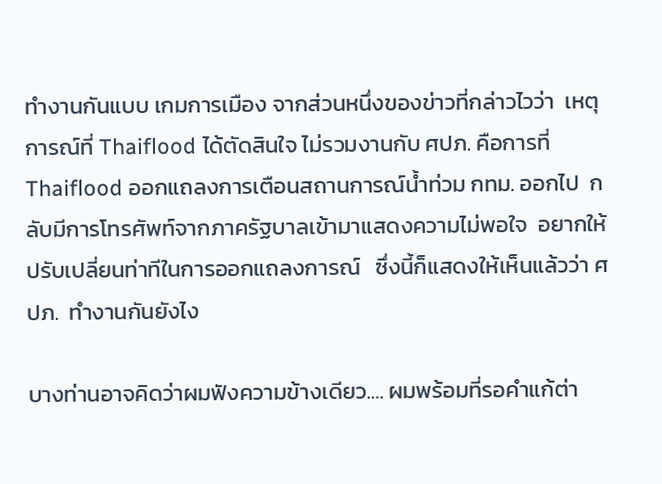ทำงานกันแบบ เกมการเมือง จากส่วนหนึ่งของข่าวที่กล่าวไวว่า  เหตุการณ์ที่ Thaiflood ได้ตัดสินใจ ไม่รวมงานกับ ศปภ. คือการที่Thaiflood ออกแถลงการเตือนสถานการณ์น้ำท่วม กทม. ออกไป  กลับมีการโทรศัพท์จากภาครัฐบาลเข้ามาแสดงความไม่พอใจ  อยากให้ปรับเปลี่ยนท่าทีในการออกแถลงการณ์   ซึ่งนี้ก็แสดงให้เห็นแล้วว่า ศปภ.  ทำงานกันยังไง

บางท่านอาจคิดว่าผมฟังความข้างเดียว…. ผมพร้อมที่รอคำแก้ต่า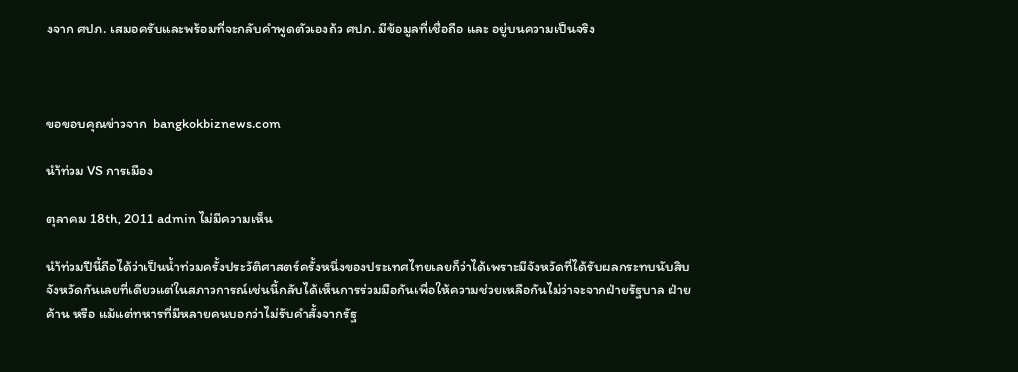งจาก ศปภ. เสมอครับและพร้อมที่จะกลับคำพูดตัวเองถ้ว ศปภ. มีข้อมูลที่เชื่อถือ และ อยู่บนความเป็นจริง



ขอขอบคุณข่าวจาก  bangkokbiznews.com

นำ้ท่วม VS การเมือง

ตุลาคม 18th, 2011 admin ไม่มีความเห็น

นำ้ท่วมปีนี้ถือได้ว่าเป็นน้ำท่วมครั้งประวัติศาสตร์ครั้งหนึ่งของประเทศไทยเลยก็ว่าได้เพราะมีจังหวัดที่ได้รับผลกระทบนับสิบจังหวัดกันเลยที่เดียวแต่ในสภาวการณ์เช่นนี้กลับได้เห็นการร่วมมือกันเพื่อให้ความช่วยเหลือกันไม่ว่าจะจากฝ่ายรัฐบาล ฝ่ายค้าน หรือ แม้แต่ทหารที่มีหลายคนบอกว่าไม่รับคำสั้งจากรัฐ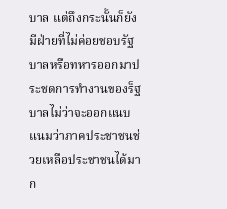บาล แต่ถึงกระนั้นก็ยังมีฝ่ายที่ไม่ค่อยชอบรัฐบาลหรือทหารออกมาประชดการทำงานของร็ฐบาลไม่ว่าจะออกแนบแนมว่าภาคประชาชนช่วยเหลือประชาชนได้มาก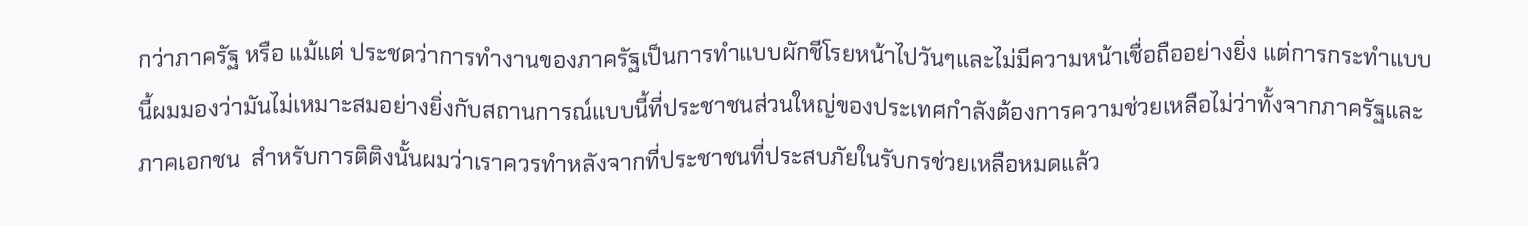กว่าภาครัฐ หรือ แม้แต่ ประชดว่าการทำงานของภาครัฐเป็นการทำแบบผักชีโรยหน้าไปวันๆและไม่มีความหน้าเชื่อถืออย่างยิ่ง แต่การกระทำแบบนี้ผมมองว่ามันไม่เหมาะสมอย่างยิ่งกับสถานการณ์แบบนี้ที่ประชาชนส่วนใหญ่ของประเทศกำลังต้องการความช่วยเหลือไม่ว่าทั้งจากภาครัฐและภาคเอกชน  สำหรับการติติงนั้นผมว่าเราควรทำหลังจากที่ประชาชนที่ประสบภัยในรับกรช่วยเหลือหมดแล้ว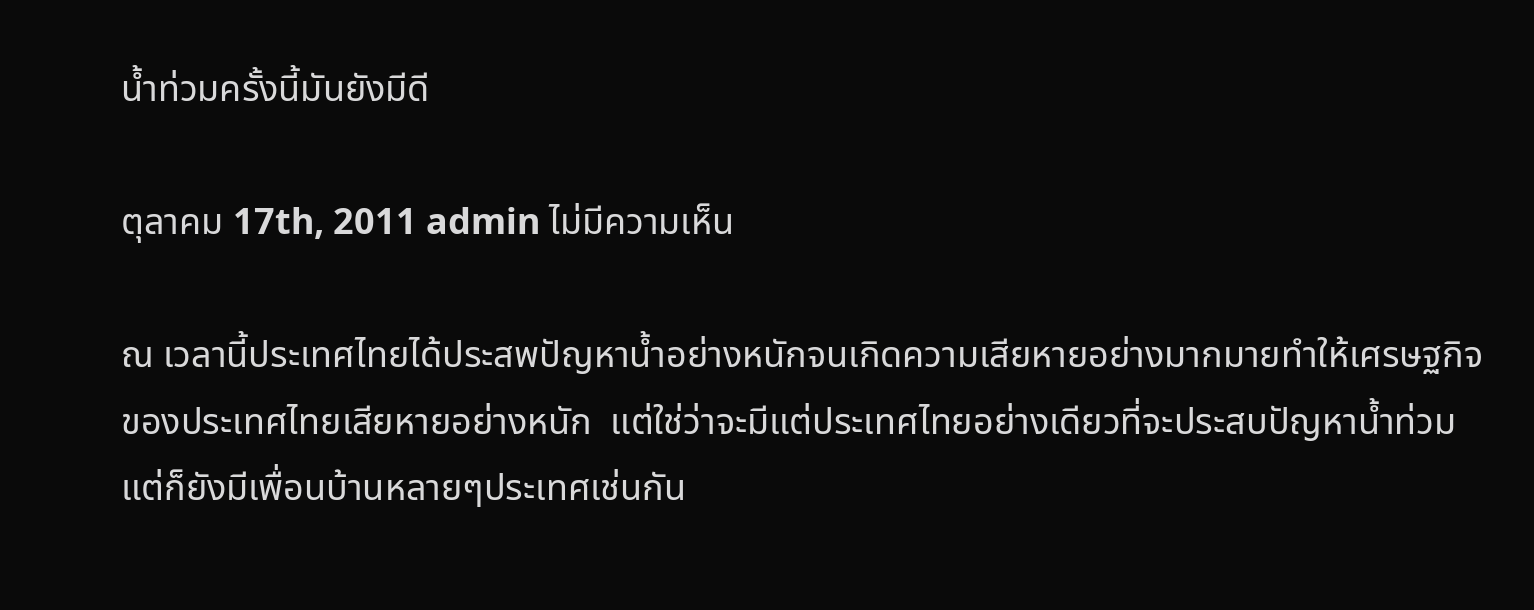น้ำท่วมครั้งนี้มันยังมีดี

ตุลาคม 17th, 2011 admin ไม่มีความเห็น

ณ เวลานี้ประเทศไทยได้ประสพปัญหาน้ำอย่างหนักจนเกิดความเสียหายอย่างมากมายทำให้เศรษฐกิจของประเทศไทยเสียหายอย่างหนัก  แต่ใช่ว่าจะมีแต่ประเทศไทยอย่างเดียวที่จะประสบปัญหาน้ำท่วมแต่ก็ยังมีเพื่อนบ้านหลายๆประเทศเช่นกัน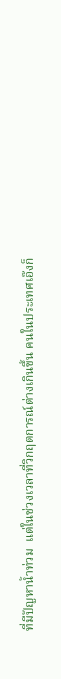ที่มีปัญหาน้ำท่วม  แต่ในช่วงเวลาที่วิกฤตการณ์ต่างเกินขึ้น คนในประเทศเอ๊งก็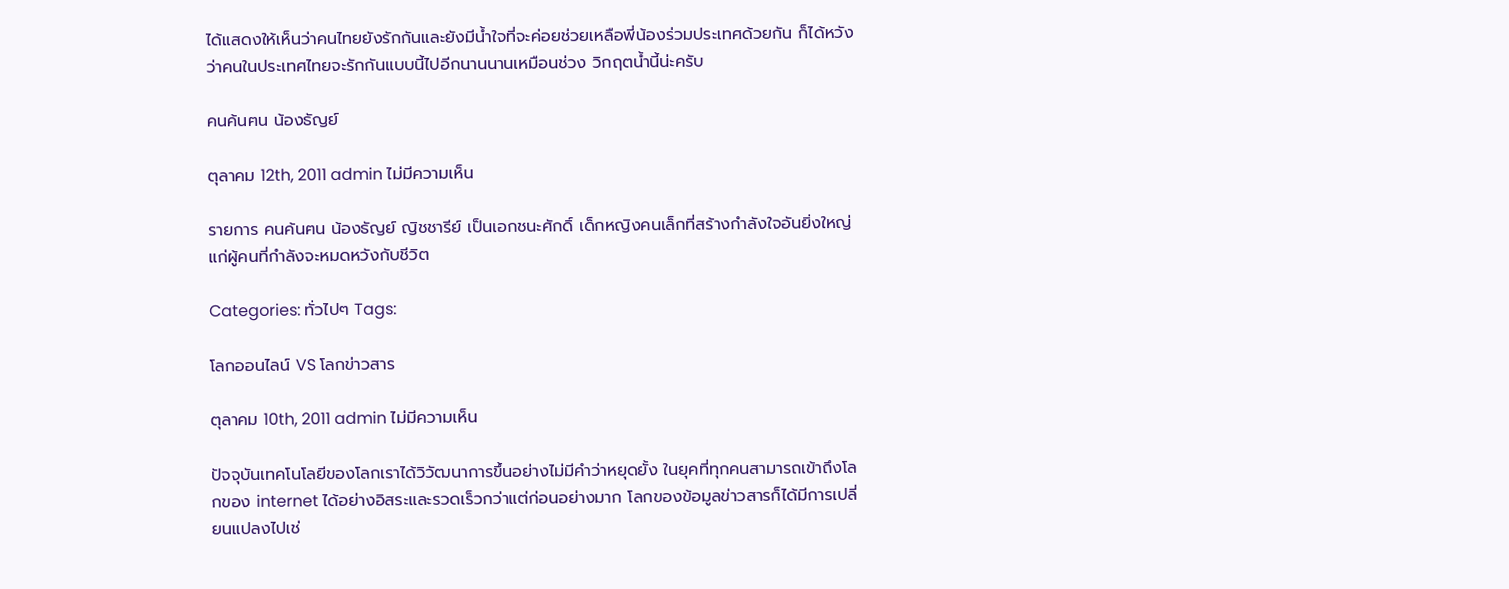ได้แสดงให้เห็นว่าคนไทยยังรักกันและยังมีน้ำใจที่จะค่อยช่วยเหลือพี่น้องร่วมประเทศด้วยกัน ก็ได้หวังว่าคนในประเทศไทยจะรักกันแบบนี้ไปอีกนานนานเหมือนช่วง วิกฤตน้ำนี้น่ะครับ

คนค้นฅน น้องธัญย์

ตุลาคม 12th, 2011 admin ไม่มีความเห็น

รายการ คนค้นฅน น้องธัญย์ ญิชชารีย์ เป็นเอกชนะศักดิ์ เด็กหญิงคนเล็กที่สร้างกำลังใจอันยิ่งใหญ่แก่ผู้คนที่กำลังจะหมดหวังกับชีวิต

Categories: ทั่วไปๆ Tags:

โลกออนไลน์ VS โลกข่าวสาร

ตุลาคม 10th, 2011 admin ไม่มีความเห็น

ปัจจุบันเทคโนโลยีของโลกเราได้วิวัฒนาการขึ้นอย่างไม่มีคำว่าหยุดยั้ง ในยุคที่ทุกคนสามารถเข้าถึงโลกของ internet ได้อย่างอิสระและรวดเร็วกว่าแต่ก่อนอย่างมาก โลกของข้อมูลข่าวสารก็ได้มีการเปลี่ยนแปลงไปเช่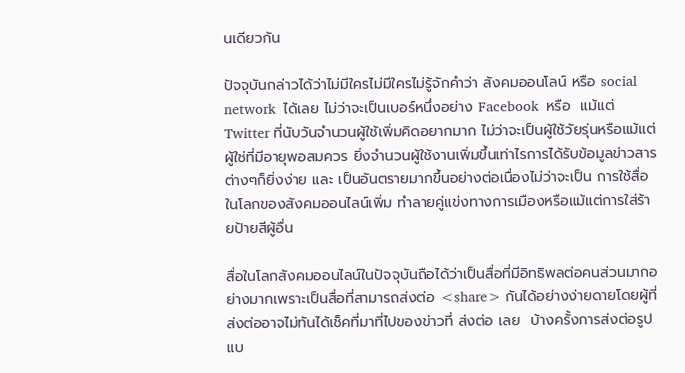นเดียวกัน

ปัจจุบันกล่าวได้ว่าไม่มีใครไม่มีใครไม่รู้จักคำว่า สังคมออนโลน์ หรือ social network  ได้เลย ไม่ว่าจะเป็นเบอร์หนึ่งอย่าง Facebook  หรือ  แม้แต่ Twitter ที่นับวันจำนวนผู้ใช้เพิ่มคิดอยากมาก ไม่ว่าจะเป็นผู้ใช้วัยรุ่นหรือแม้แต่ผู้ใช่ที่มีอายุพอสมควร ยิ่งจำนวนผู้ใช้งานเพิ่มขึ้นเท่าไรการได้รับข้อมูลข่าวสารต่างๆก็ยิ่งง่าย และ เป็นอันตรายมากขึ้นอย่างต่อเนื่องไม่ว่าจะเป็น การใช้สื่อในโลกของสังคมออนไลน์เพิ่ม ทำลายคู่แข่งทางการเมืองหรือแม้แต่การใส่ร้ายป้ายสีผู้อื่น

สื่อในโลกสังคมออนไลน์ในปัจจุบันถือได้ว่าเป็นสื่อที่มีอิทธิพลต่อคนส่วนมากอย่างมากเพราะเป็นสื่อที่สามารถส่งต่อ <share> กันได้อย่างง่ายดายโดยผู้ที่ส่งต่ออาจไม่ทันได้เช็คที่มาที่ไปของข่าวที่ ส่งต่อ เลย  บ้างครั้งการส่งต่อรูปแบ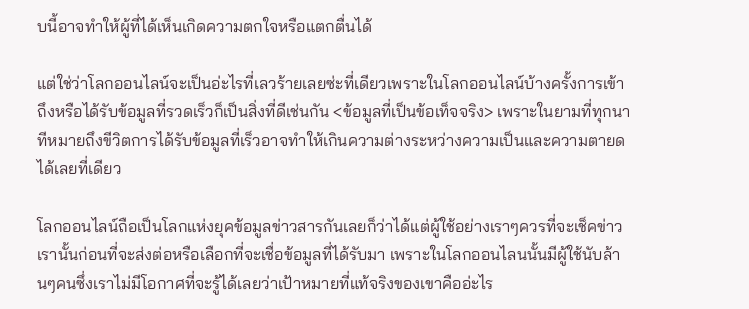บนี้อาจทำให้ผู้ที่ได้เห็นเกิดความตกใจหรือแตกตื่นได้

แต่ใช่ว่าโลกออนไลน์จะเป็นอ่ะไรที่เลวร้ายเลยซ่ะที่เดียวเพราะในโลกออนไลน์บ้างครั้งการเข้าถึงหรือได้รับข้อมูลที่รวดเร็วก็เป็นสิ่งที่ดีเช่นกัน <ข้อมูลที่เป็นข้อเท็จจริง> เพราะในยามที่ทุกนาทีหมายถึงขีวิตการได้รับข้อมูลที่เร็วอาจทำให้เกินความต่างระหว่างความเป็นและความตายดได้เลยที่เดียว

โลกออนไลน์ถือเป็นโลกแห่งยุคข้อมูลข่าวสารกันเลยก็ว่าได้แต่ผู้ใช้อย่างเราๆควรที่จะเช็คข่าวเรานั้นก่อนที่จะส่งต่อหรือเลือกที่จะเชื่อข้อมูลที่ได้รับมา เพราะในโลกออนไลนนั้นมีผู้ใช้นับล้านๆคนซึ่งเราไม่มีโอกาศที่จะรู้ได้เลยว่าเป้าหมายที่แท้จริงของเขาคืออ่ะไร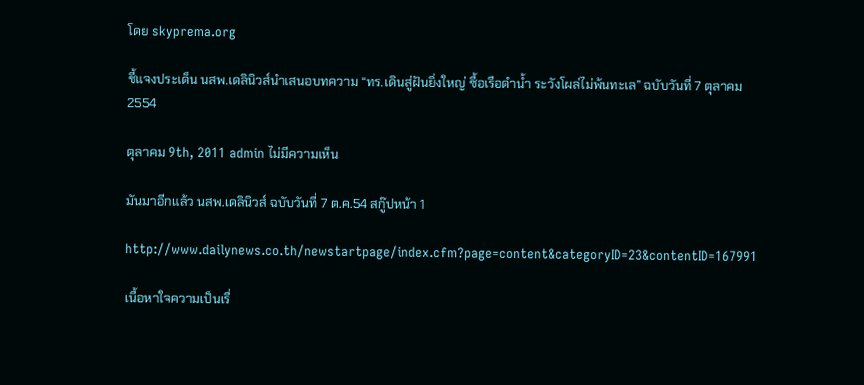โดย skyprema.org

ชี้แจงประเด็น นสพ.เดลินิวส์นำเสนอบทความ “ทร.เดินสู่ฝันยิ่งใหญ่ ซื้อเรือดำน้ำ ระวังโผล่ไม่พ้นทะเล” ฉบับวันที่ 7 ตุลาคม 2554

ตุลาคม 9th, 2011 admin ไม่มีความเห็น

มันมาอีกแล้ว นสพ.เดลินิวส์ ฉบับวันที่ 7 ต.ค.54 สกู๊ปหน้า 1

http://www.dailynews.co.th/newstartpage/index.cfm?page=content&categoryID=23&contentID=167991

เนื้อหาใจความเป็นเรื่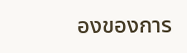องของการ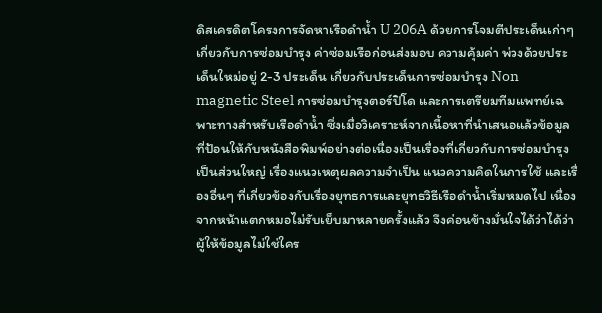ดิสเครดิตโครงการจัดหาเรือดำน้ำ U 206A ด้วยการโจมตีประเด็นเก่าๆ เกี่ยวกับการซ่อมบำรุง ค่าซ่อมเรือก่อนส่งมอบ ความคุ้มค่า พ่วงด้วยประเด็นใหม่อยู่ 2-3 ประเด็น เกี่ยวกับประเด็นการซ่อมบำรุง Non magnetic Steel การซ่อมบำรุงตอร์ปิโด และการเตรียมทีมแพทย์เฉพาะทางสำหรับเรือดำน้ำ ซึ่งเมื่อวิเคราะห์จากเนื้อหาที่นำเสนอแล้วข้อมูลที่ป้อนให้กับหนังสือพิมพ์อย่างต่อเนื่องเป็นเรื่องที่เกี่ยวกับการซ่อมบำรุงเป็นส่วนใหญ่ เรื่องแนวเหตุผลความจำเป็น แนวความคิดในการใช้ และเรื่องอื่นๆ ที่เกี่ยวข้องกับเรื่องยุทธการและยุทธวิธีเรือดำน้ำเริ่มหมดไป เนื่องจากหน้าแตกหมอไม่รับเย็บมาหลายครั้งแล้ว จึงค่อนข้างมั่นใจได้ว่าได้ว่าผู้ให้ข้อมูลไม่ใช่ใคร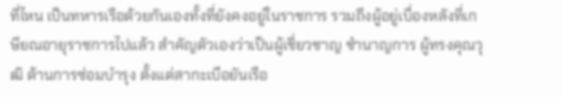ที่ไหน เป็นทหารเรือด้วยกันเองทั้งที่ยังคงอยู่ในราชการ รวมถึงผู้อยู่เบื่องหลังที่เกษียณอายุราชการไปแล้ว สำคัญตัวเองว่าเป็นผู้เชี่ยวชาญ ชำนาญการ ผู้ทรงคุณวุฒิ ด้านการซ่อมบำรุง ตั้งแต่สากะเบือยันเรือ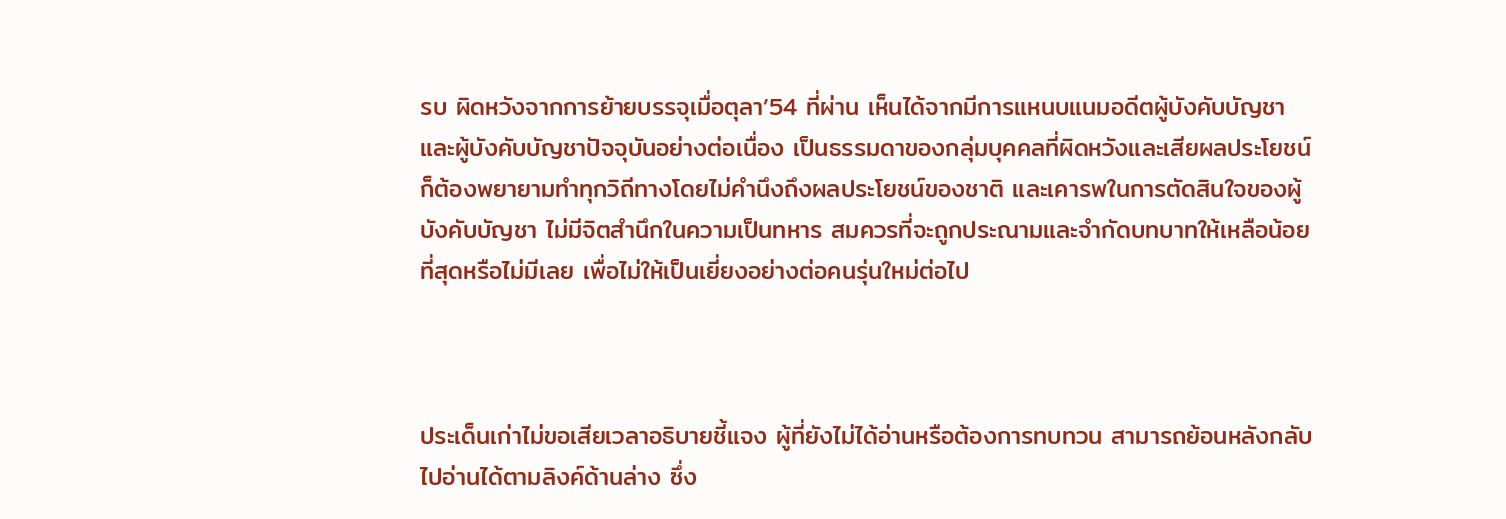รบ ผิดหวังจากการย้ายบรรจุเมื่อตุลา’54 ที่ผ่าน เห็นได้จากมีการแหนบแนมอดีตผู้บังคับบัญชาและผู้บังคับบัญชาปัจจุบันอย่างต่อเนื่อง เป็นธรรมดาของกลุ่มบุคคลที่ผิดหวังและเสียผลประโยชน์ ก็ต้องพยายามทำทุกวิถีทางโดยไม่คำนึงถึงผลประโยชน์ของชาติ และเคารพในการตัดสินใจของผู้บังคับบัญชา ไม่มีจิตสำนึกในความเป็นทหาร สมควรที่จะถูกประณามและจำกัดบทบาทให้เหลือน้อยที่สุดหรือไม่มีเลย เพื่อไม่ให้เป็นเยี่ยงอย่างต่อคนรุ่นใหม่ต่อไป



ประเด็นเก่าไม่ขอเสียเวลาอธิบายชี้แจง ผู้ที่ยังไม่ได้อ่านหรือต้องการทบทวน สามารถย้อนหลังกลับไปอ่านได้ตามลิงค์ด้านล่าง ซึ่ง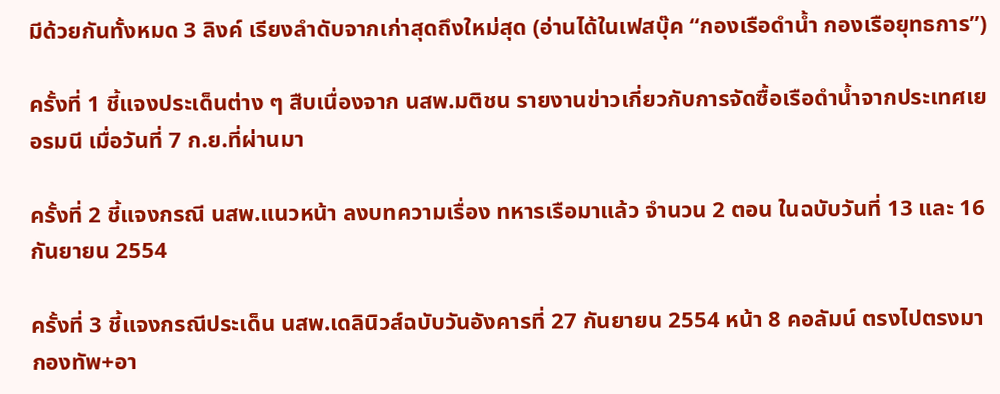มีด้วยกันทั้งหมด 3 ลิงค์ เรียงลำดับจากเก่าสุดถึงใหม่สุด (อ่านได้ในเฟสบุ๊ค “กองเรือดำน้ำ กองเรือยุทธการ”)

ครั้งที่ 1 ชี้แจงประเด็นต่าง ๆ สืบเนื่องจาก นสพ.มติชน รายงานข่าวเกี่ยวกับการจัดซื้อเรือดำน้ำจากประเทศเยอรมนี เมื่อวันที่ 7 ก.ย.ที่ผ่านมา

ครั้งที่ 2 ชี้แจงกรณี นสพ.แนวหน้า ลงบทความเรื่อง ทหารเรือมาแล้ว จำนวน 2 ตอน ในฉบับวันที่ 13 และ 16 กันยายน 2554

ครั้งที่ 3 ชี้แจงกรณีประเด็น นสพ.เดลินิวส์ฉบับวันอังคารที่ 27 กันยายน 2554 หน้า 8 คอลัมน์ ตรงไปตรงมา กองทัพ+อา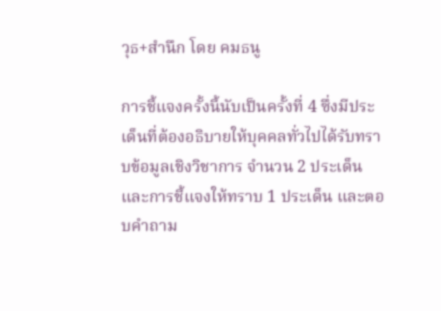วุธ+สำนึก โดย คมธนู

การชี้แจงครั้งนี้นับเป็นครั้งที่ 4 ซึ่งมีประเด็นที่ต้องอธิบายให้บุคคลทั่วไปได้รับทราบข้อมูลเชิงวิชาการ จำนวน 2 ประเด็น และการชี้แจงให้ทราบ 1 ประเด็น และตอบคำถาม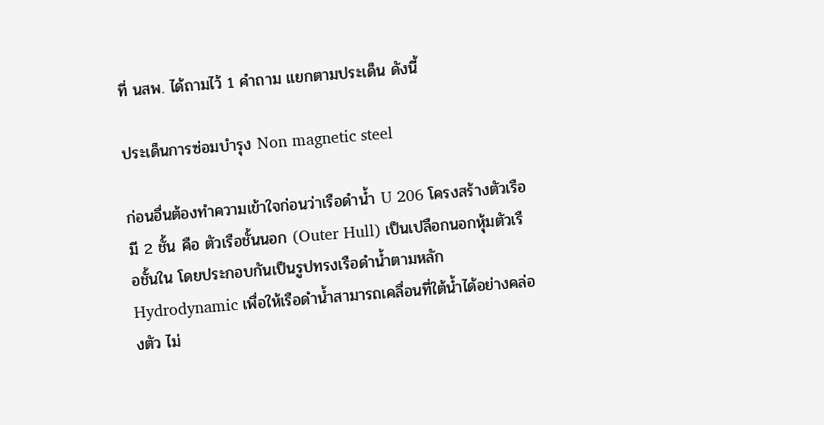ที่ นสพ. ได้ถามไว้ 1 คำถาม แยกตามประเด็น ดังนี้

ประเด็นการซ่อมบำรุง Non magnetic steel

ก่อนอื่นต้องทำความเข้าใจก่อนว่าเรือดำน้ำ U 206 โครงสร้างตัวเรือมี 2 ชั้น คือ ตัวเรือชั้นนอก (Outer Hull) เป็นเปลือกนอกหุ้มตัวเรือชั้นใน โดยประกอบกันเป็นรูปทรงเรือดำน้ำตามหลัก Hydrodynamic เพื่อให้เรือดำน้ำสามารถเคลื่อนที่ใต้น้ำได้อย่างคล่องตัว ไม่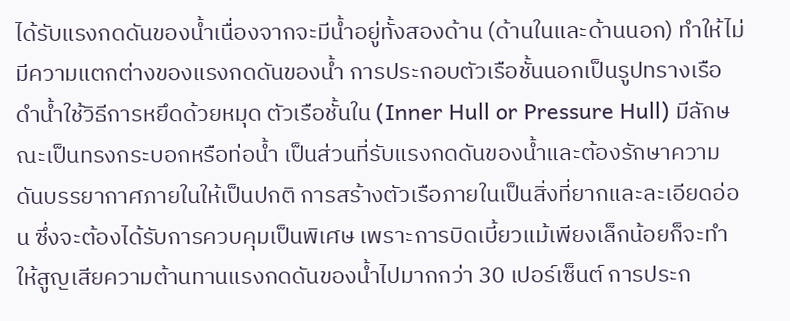ได้รับแรงกดดันของน้ำเนื่องจากจะมีน้ำอยู่ทั้งสองด้าน (ด้านในและด้านนอก) ทำให้ไม่มีความแตกต่างของแรงกดดันของน้ำ การประกอบตัวเรือชั้นนอกเป็นรูปทรางเรือดำน้ำใช้วิธีการหยึดด้วยหมุด ตัวเรือชั้นใน (Inner Hull or Pressure Hull) มีลักษณะเป็นทรงกระบอกหรือท่อน้ำ เป็นส่วนที่รับแรงกดดันของน้ำและต้องรักษาความดันบรรยากาศภายในให้เป็นปกติ การสร้างตัวเรือภายในเป็นสิ่งที่ยากและละเอียดอ่อน ซึ่งจะต้องได้รับการควบคุมเป็นพิเศษ เพราะการบิดเบี้ยวแม้เพียงเล็กน้อยก็จะทำให้สูญเสียความต้านทานแรงกดดันของน้ำไปมากกว่า 30 เปอร์เซ็นต์ การประก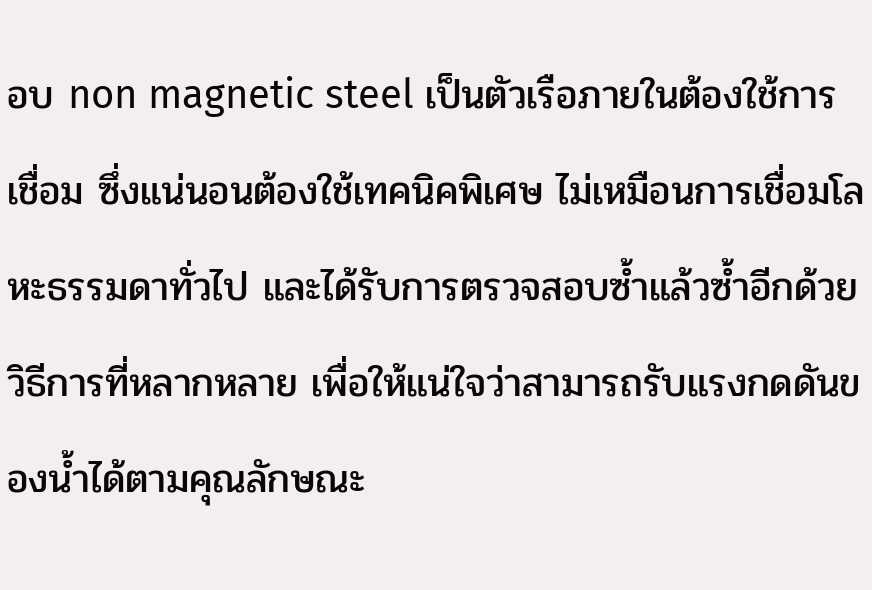อบ non magnetic steel เป็นตัวเรือภายในต้องใช้การเชื่อม ซึ่งแน่นอนต้องใช้เทคนิคพิเศษ ไม่เหมือนการเชื่อมโลหะธรรมดาทั่วไป และได้รับการตรวจสอบซ้ำแล้วซ้ำอีกด้วยวิธีการที่หลากหลาย เพื่อให้แน่ใจว่าสามารถรับแรงกดดันของน้ำได้ตามคุณลักษณะ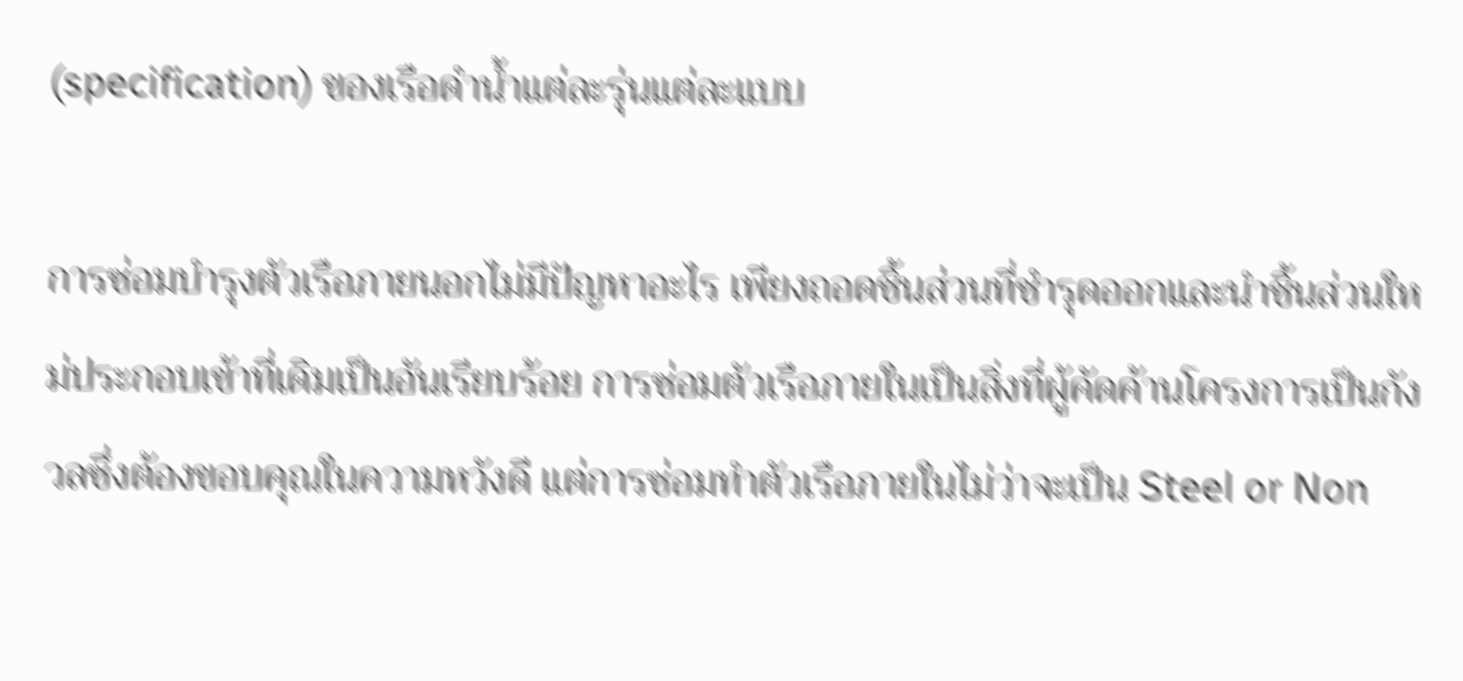(specification) ของเรือดำน้ำแต่ละรุ่นแต่ละแบบ

การซ่อมบำรุงตัวเรือภายนอกไม่มีปัญหาอะไร เพียงถอดชิ้นส่วนที่ชำรุดออกและนำชิ้นส่วนใหม่ประกอบเข้าที่เดิมเป็นอันเรียบร้อย การซ่อมตัวเรือภายในเป็นสิ่งที่ผู้คัดค้านโครงการเป็นกังวลซึ่งต้องขอบคุณในความหวังดี แต่การซ่อมทำตัวเรือภายในไม่ว่าจะเป็น Steel or Non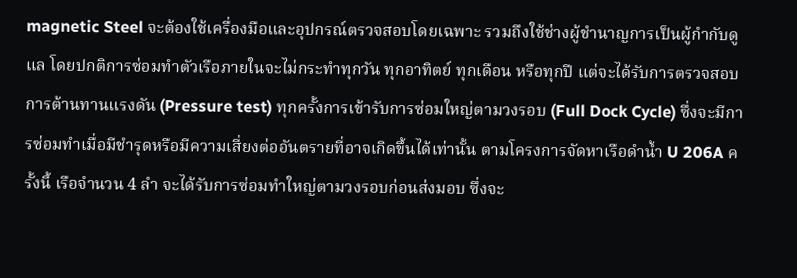magnetic Steel จะต้องใช้เครื่องมือและอุปกรณ์ตรวจสอบโดยเฉพาะ รวมถึงใช้ช่างผู้ชำนาญการเป็นผู้กำกับดูแล โดยปกติการซ่อมทำตัวเรือภายในจะไม่กระทำทุกวัน ทุกอาทิตย์ ทุกเดือน หรือทุกปี แต่จะได้รับการตรวจสอบการต้านทานแรงดัน (Pressure test) ทุกครั้งการเข้ารับการซ่อมใหญ่ตามวงรอบ (Full Dock Cycle) ซึ่งจะมีการซ่อมทำเมื่อมีชำรุดหรือมีความเสี่ยงต่ออันตรายที่อาจเกิดขึ้นได้เท่านั้น ตามโครงการจัดหาเรือดำน้ำ U 206A ครั้งนี้ เรือจำนวน 4 ลำ จะได้รับการซ่อมทำใหญ่ตามวงรอบก่อนส่งมอบ ซึ่งจะ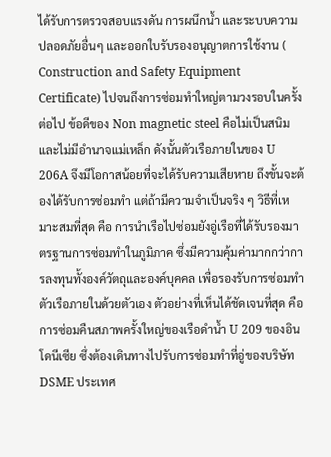ได้รับการตรวจสอบแรงดัน การผนึกน้ำ และระบบความปลอดภัยอื่นๆ และออกใบรับรองอนุญาตการใช้งาน ( Construction and Safety Equipment Certificate) ไปจนถึงการซ่อมทำใหญ่ตามวงรอบในครั้งต่อไป ข้อดีของ Non magnetic steel คือไม่เป็นสนิมและไม่มีอำนาจแม่เหล็ก ดังนั้นตัวเรือภายในของ U 206A จึงมีโอกาสน้อยที่จะได้รับความเสียหาย ถึงขั้นจะต้องได้รับการซ่อมทำ แต่ถ้ามีความจำเป็นจริง ๆ วิธีที่เหมาะสมที่สุด คือ การนำเรือไปซ่อมยังอู่เรือที่ได้รับรองมาตรฐานการซ่อมทำในภูมิภาค ซึ่งมีความคุ้มค่ามากกว่าการลงทุนทั้งองค์วัตถุและองค์บุคคล เพื่อรองรับการซ่อมทำตัวเรือภายในด้วยตัวเอง ตัวอย่างที่เห็นได้ชัดเจนที่สุด คือ การซ่อมคืนสภาพครั้งใหญ่ของเรือดำน้ำ U 209 ของอินโดนีเซีย ซึ่งต้องเดินทางไปรับการซ่อมทำที่อู่ของบริษัท DSME ประเทศ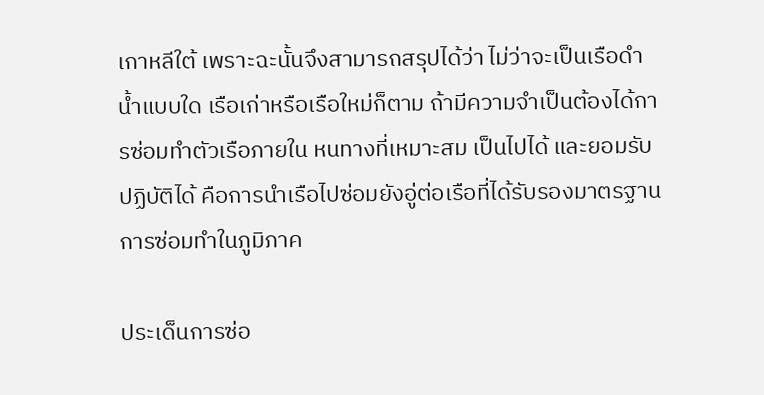เกาหลีใต้ เพราะฉะนั้นจึงสามารถสรุปได้ว่า ไม่ว่าจะเป็นเรือดำน้ำแบบใด เรือเก่าหรือเรือใหม่ก็ตาม ถ้ามีความจำเป็นต้องได้การซ่อมทำตัวเรือภายใน หนทางที่เหมาะสม เป็นไปได้ และยอมรับปฏิบัติได้ คือการนำเรือไปซ่อมยังอู่ต่อเรือที่ได้รับรองมาตรฐานการซ่อมทำในภูมิภาค

ประเด็นการซ่อ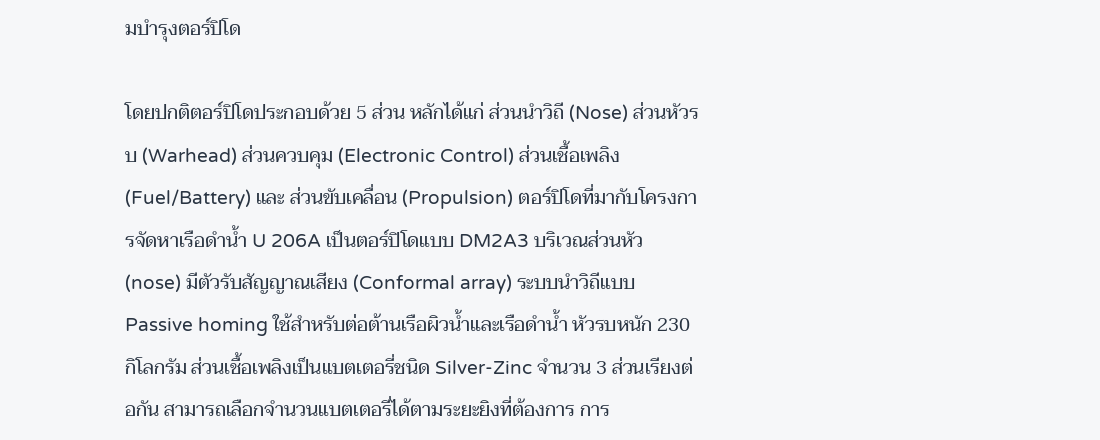มบำรุงตอร์ปิโด

โดยปกติตอร์ปิโดประกอบด้วย 5 ส่วน หลักได้แก่ ส่วนนำวิถี (Nose) ส่วนหัวรบ (Warhead) ส่วนควบคุม (Electronic Control) ส่วนเชื้อเพลิง (Fuel/Battery) และ ส่วนขับเคลื่อน (Propulsion) ตอร์ปิโดที่มากับโครงการจัดหาเรือดำน้ำ U 206A เป็นตอร์ปิโดแบบ DM2A3 บริเวณส่วนหัว (nose) มีตัวรับสัญญาณเสียง (Conformal array) ระบบนำวิถีแบบ Passive homing ใช้สำหรับต่อต้านเรือผิวน้ำและเรือดำน้ำ หัวรบหนัก 230 กิโลกรัม ส่วนเชื้อเพลิงเป็นแบตเตอรี่ชนิด Silver-Zinc จำนวน 3 ส่วนเรียงต่อกัน สามารถเลือกจำนวนแบตเตอรี่ได้ตามระยะยิงที่ต้องการ การ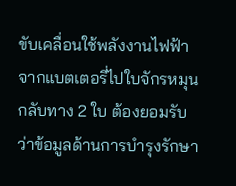ขับเคลื่อนใช้พลังงานไฟฟ้าจากแบตเตอรี่ไปใบจักรหมุนกลับทาง 2 ใบ ต้องยอมรับว่าข้อมูลด้านการบำรุงรักษา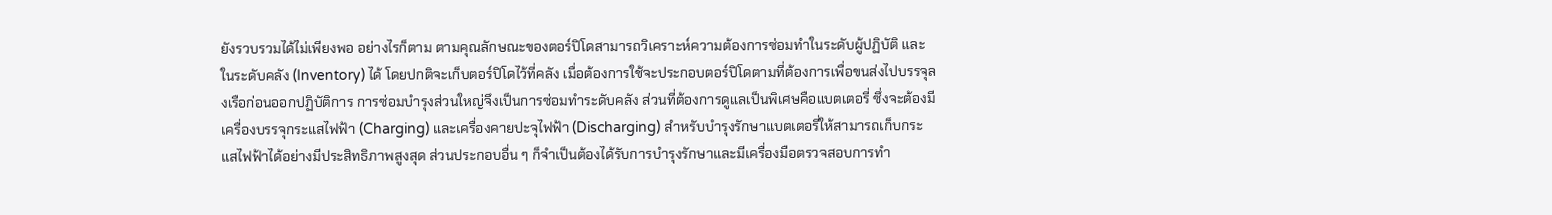ยังรวบรวมได้ไม่เพียงพอ อย่างไรก็ตาม ตามคุณลักษณะของตอร์ปิโดสามารถวิเคราะห์ความต้องการซ่อมทำในระดับผู้ปฏิบัติ และในระดับคลัง (Inventory) ได้ โดยปกติจะเก็บตอร์ปิโดไว้ที่คลัง เมื่อต้องการใช้จะประกอบตอร์ปิโดตามที่ต้องการเพื่อขนส่งไปบรรจุลงเรือก่อนออกปฏิบัติการ การซ่อมบำรุงส่วนใหญ่จึงเป็นการซ่อมทำระดับคลัง ส่วนที่ต้องการดูแลเป็นพิเศษคือแบตเตอรี่ ซึ่งจะต้องมีเครื่องบรรจุกระแสไฟฟ้า (Charging) และเครื่องคายปะจุไฟฟ้า (Discharging) สำหรับบำรุงรักษาแบตเตอรี่ให้สามารถเก็บกระแสไฟฟ้าได้อย่างมีประสิทธิภาพสูงสุด ส่วนประกอบอื่น ๆ ก็จำเป็นต้องได้รับการบำรุงรักษาและมีเครื่องมือตรวจสอบการทำ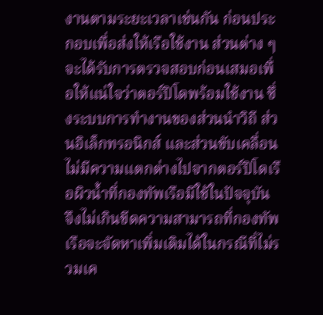งานตามระยะเวลาเช่นกัน ก่อนประกอบเพื่อส่งให้เรือใช้งาน ส่วนต่าง ๆ จะได้รับการตรวจสอบก่อนเสมอเพื่อให้แน่ใจว่าตอร์ปิโดพร้อมใช้งาน ซึ่งระบบการทำงานของส่วนนำวิถี ส่วนอิเล็กทรอนิกส์ และส่วนขับเคลื่อนไม่มีความแตกต่างไปจากตอร์ปิโดเรือผิวน้ำที่กองทัพเรือมีใช้ในปัจจุบัน จึงไม่เกินขีดความสามารถที่กองทัพเรือจะจัดหาเพิ่มเติมได้ในกรณีที่ไม่รวมเค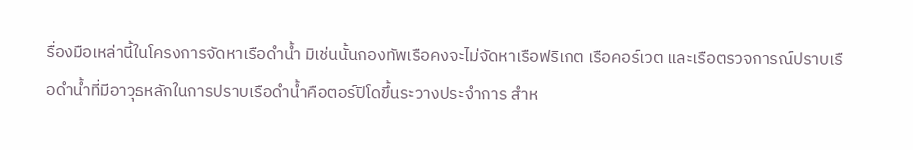รื่องมือเหล่านี้ในโครงการจัดหาเรือดำน้ำ มิเช่นนั้นกองทัพเรือคงจะไม่จัดหาเรือฟริเกต เรือคอร์เวต และเรือตรวจการณ์ปราบเรือดำน้ำที่มีอาวุธหลักในการปราบเรือดำน้ำคือตอร์ปิโดขึ้นระวางประจำการ สำห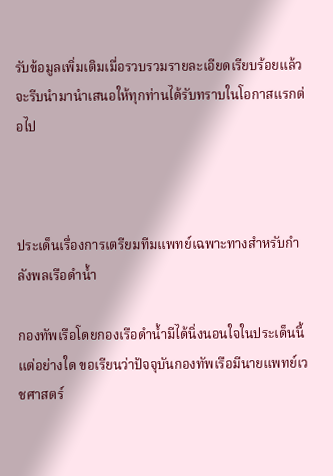รับข้อมูลเพิ่มเติมเมื่อรวบรวมรายละเอียดเรียบร้อยแล้ว จะรีบนำมานำเสนอให้ทุกท่านได้รับทราบในโอกาสแรกต่อไป



ประเด็นเรื่องการเตรียมทีมแพทย์เฉพาะทางสำหรับกำลังพลเรือดำน้ำ

กองทัพเรือโดยกองเรือดำน้ำมีได้นิ่งนอนใจในประเด็นนี้แต่อย่างใด ขอเรียนว่าปัจจุบันกองทัพเรือมีนายแพทย์เวชศาสตร์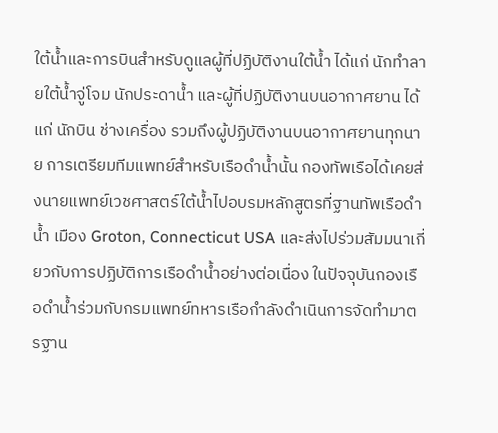ใต้น้ำและการบินสำหรับดูแลผู้ที่ปฏิบัติงานใต้น้ำ ได้แก่ นักทำลายใต้น้ำจู่โจม นักประดาน้ำ และผู้ที่ปฏิบัติงานบนอากาศยาน ได้แก่ นักบิน ช่างเครื่อง รวมถึงผู้ปฏิบัติงานบนอากาศยานทุกนาย การเตรียมทีมแพทย์สำหรับเรือดำน้ำนั้น กองทัพเรือได้เคยส่งนายแพทย์เวชศาสตร์ใต้น้ำไปอบรมหลักสูตรที่ฐานทัพเรือดำน้ำ เมือง Groton, Connecticut USA และส่งไปร่วมสัมมนาเกี่ยวกับการปฏิบัติการเรือดำน้ำอย่างต่อเนื่อง ในปัจจุบันกองเรือดำน้ำร่วมกับกรมแพทย์ทหารเรือกำลังดำเนินการจัดทำมาตรฐาน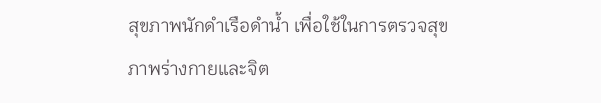สุขภาพนักดำเรือดำน้ำ เพื่อใช้ในการตรวจสุขภาพร่างกายและจิต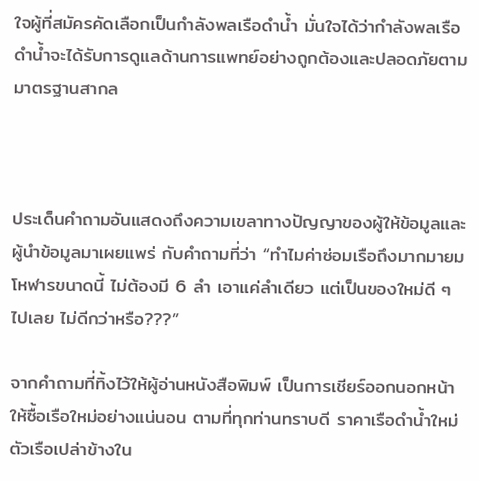ใจผู้ที่สมัครคัดเลือกเป็นกำลังพลเรือดำน้ำ มั่นใจได้ว่ากำลังพลเรือดำน้ำจะได้รับการดูแลด้านการแพทย์อย่างถูกต้องและปลอดภัยตามมาตรฐานสากล



ประเด็นคำถามอันแสดงถึงความเขลาทางปัญญาของผู้ให้ข้อมูลและผู้นำข้อมูลมาเผยแพร่ กับคำถามที่ว่า “ทำไมค่าซ่อมเรือถึงมากมายมโหฬารขนาดนี้ ไม่ต้องมี 6 ลำ เอาแค่ลำเดียว แต่เป็นของใหม่ดี ๆ ไปเลย ไม่ดีกว่าหรือ???”

จากคำถามที่ทิ้งไว้ให้ผู้อ่านหนังสือพิมพ์ เป็นการเชียร์ออกนอกหน้าให้ซื้อเรือใหม่อย่างแน่นอน ตามที่ทุกท่านทราบดี ราคาเรือดำน้ำใหม่ ตัวเรือเปล่าข้างใน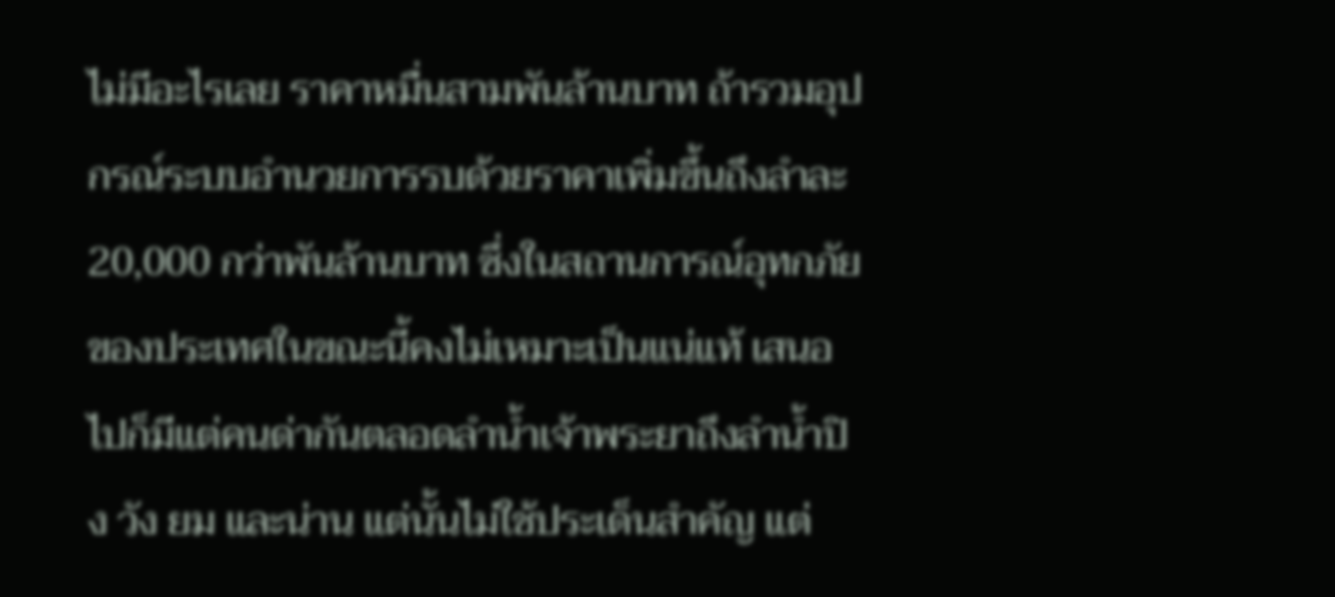ไม่มีอะไรเลย ราคาหมื่นสามพันล้านบาท ถ้ารวมอุปกรณ์ระบบอำนวยการรบด้วยราคาเพิ่มขึ้นถึงลำละ 20,000 กว่าพันล้านบาท ซึ่งในสถานการณ์อุทกภัยของประเทศในขณะนี้คงไม่เหมาะเป็นแน่แท้ เสนอไปก็มีแต่คนด่ากันตลอดลำน้ำเจ้าพระยาถึงลำน้ำปิง วัง ยม และน่าน แต่นั้นไม่ใช้ประเด็นสำคัญ แต่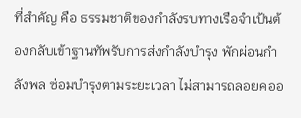ที่สำคัญ คือ ธรรมชาติของกำลังรบทางเรือจำเป้นต้องกลับเข้าฐานทัพรับการส่งกำลังบำรุง พักผ่อนกำลังพล ซ่อมบำรุงตามระยะเวลา ไม่สามารถลอยคออ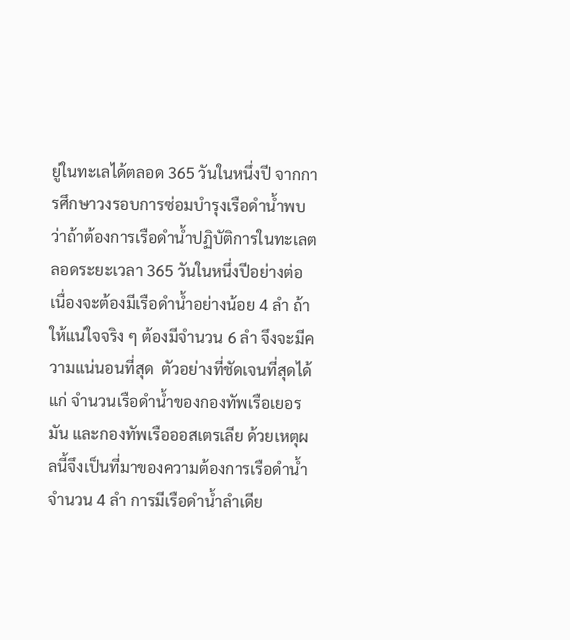ยู่ในทะเลได้ตลอด 365 วันในหนึ่งปี จากการศึกษาวงรอบการซ่อมบำรุงเรือดำน้ำพบว่าถ้าต้องการเรือดำน้ำปฏิบัติการในทะเลตลอดระยะเวลา 365 วันในหนึ่งปีอย่างต่อเนื่องจะต้องมีเรือดำน้ำอย่างน้อย 4 ลำ ถ้าให้แน่ใจจริง ๆ ต้องมีจำนวน 6 ลำ จึงจะมีความแน่นอนที่สุด  ตัวอย่างที่ชัดเจนที่สุดได้แก่ จำนวนเรือดำน้ำของกองทัพเรือเยอรมัน และกองทัพเรือออสเตรเลีย ด้วยเหตุผลนี้จึงเป็นที่มาของความต้องการเรือดำน้ำ จำนวน 4 ลำ การมีเรือดำน้ำลำเดีย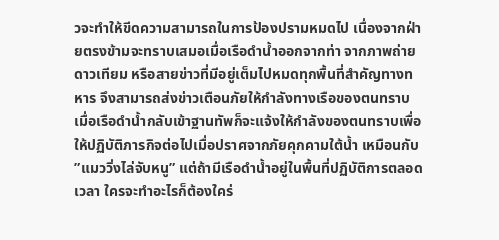วจะทำให้ขีดความสามารถในการป้องปรามหมดไป เนื่องจากฝ่ายตรงข้ามจะทราบเสมอเมื่อเรือดำน้ำออกจากท่า จากภาพถ่ายดาวเทียม หรือสายข่าวที่มีอยู่เต็มไปหมดทุกพื้นที่สำคัญทางทหาร จึงสามารถส่งข่าวเตือนภัยให้กำลังทางเรือของตนทราบ เมื่อเรือดำน้ำกลับเข้าฐานทัพก็จะแจ้งให้กำลังของตนทราบเพื่อให้ปฏิบัติภารกิจต่อไปเมื่อปราศจากภัยคุกคามใต้น้ำ เหมือนกับ ”แมววิ่งไล่จับหนู” แต่ถ้ามีเรือดำน้ำอยู่ในพื้นที่ปฏิบัติการตลอดเวลา ใครจะทำอะไรก็ต้องใคร่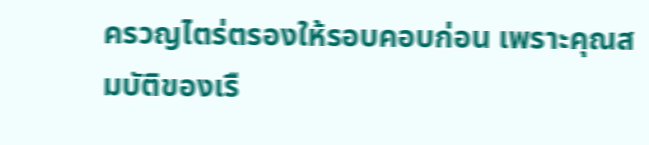ครวญไตร่ตรองให้รอบคอบก่อน เพราะคุณสมบัติของเรื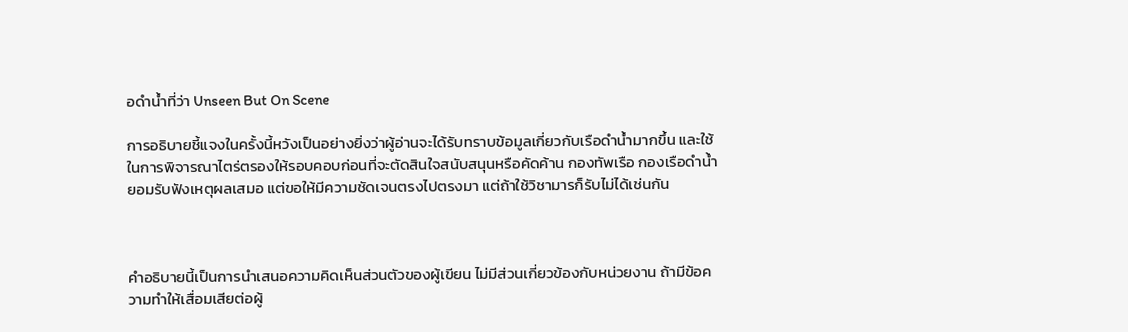อดำน้ำที่ว่า Unseen But On Scene

การอธิบายชี้แจงในครั้งนี้หวังเป็นอย่างยิ่งว่าผู้อ่านจะได้รับทราบข้อมูลเกี่ยวกับเรือดำน้ำมากขึ้น และใช้ในการพิจารณาไตร่ตรองให้รอบคอบก่อนที่จะตัดสินใจสนับสนุนหรือคัดค้าน กองทัพเรือ กองเรือดำน้ำ ยอมรับฟังเหตุผลเสมอ แต่ขอให้มีความชัดเจนตรงไปตรงมา แต่ถ้าใช้วิชามารก็รับไม่ได้เช่นกัน



คำอธิบายนี้เป็นการนำเสนอความคิดเห็นส่วนตัวของผู้เขียน ไม่มีส่วนเกี่ยวข้องกับหน่วยงาน ถ้ามีข้อความทำให้เสื่อมเสียต่อผู้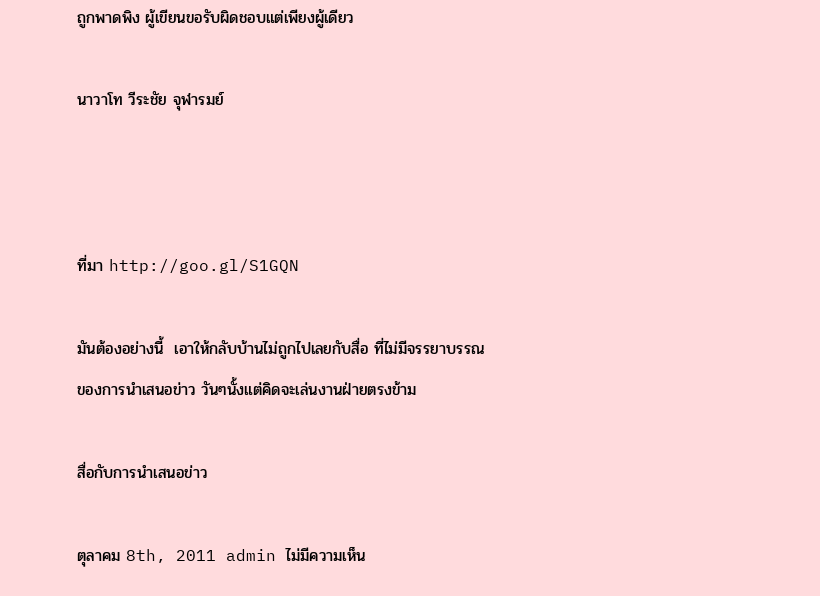ถูกพาดพิง ผู้เขียนขอรับผิดชอบแต่เพียงผู้เดียว

นาวาโท วีระชัย จุฬารมย์



ที่มา http://goo.gl/S1GQN

มันต้องอย่างนี้  เอาให้กลับบ้านไม่ถูกไปเลยกับสื่อ ที่ไม่มีจรรยาบรรณของการนำเสนอข่าว วันๆนั้งแต่คิดจะเล่นงานฝ่ายตรงข้าม

สื่อกับการนำเสนอข่าว

ตุลาคม 8th, 2011 admin ไม่มีความเห็น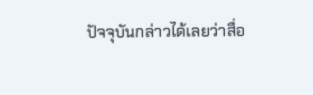ปัจจุบันกล่าวได้เลยว่าสื่อ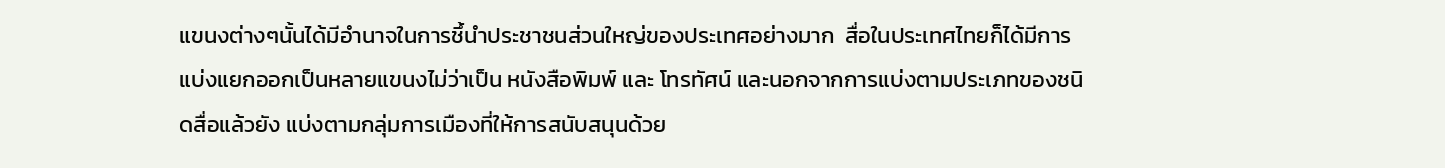แขนงต่างๆนั้นได้มีอำนาจในการชึ้นำประชาชนส่วนใหญ่ของประเทศอย่างมาก  สื่อในประเทศไทยก็ได้มีการแบ่งแยกออกเป็นหลายแขนงไม่ว่าเป็น หนังสือพิมพ์ และ โทรทัศน์ และนอกจากการแบ่งตามประเภทของชนิดสื่อแล้วยัง แบ่งตามกลุ่มการเมืองที่ให้การสนับสนุนด้วย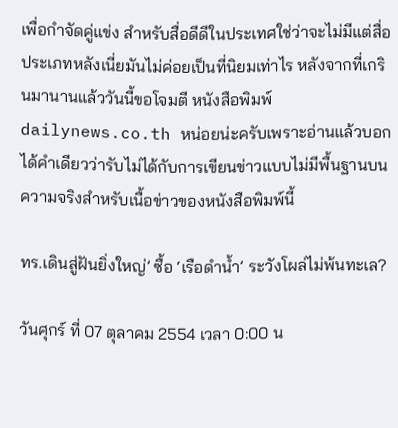เพื่อกำจัดคู่แข่ง สำหรับสื่อดีดีในประเทศใช่ว่าจะไม่มีแต่สื่อประเภทหลังเนี่ยมันไม่ค่อยเป็นที่นิยมเท่าไร หลังจากที่เกรินมานานแล้ววันนี้ขอโจมตี หนังสือพิมพ์ dailynews.co.th หน่อยน่ะครับเพราะอ่านแล้วบอกได้คำเดียวว่ารับไม่ได้กับการเขียนข่าวแบบไม่มีพื้นฐานบนความจริงสำหรับเนื้อข่าวของหนังสือพิมพ์นี้

ทร.เดินสู่ฝันยิ่งใหญ่’ ซื้อ ‘เรือดำน้ำ’ ระวังโผล่ไม่พ้นทะเล?

วันศุกร์ ที่ 07 ตุลาคม 2554 เวลา 0:00 น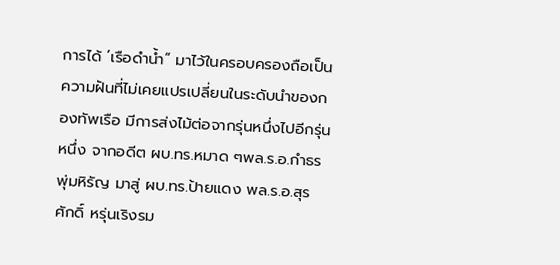การได้ ’เรือดำน้ำ“ มาไว้ในครอบครองถือเป็นความฝันที่ไม่เคยแปรเปลี่ยนในระดับนำของกองทัพเรือ มีการส่งไม้ต่อจากรุ่นหนึ่งไปอีกรุ่นหนึ่ง จากอดีต ผบ.ทร.หมาด ๆพล.ร.อ.กำธร พุ่มหิรัญ มาสู่ ผบ.ทร.ป้ายแดง พล.ร.อ.สุรศักดิ์ หรุ่นเริงรม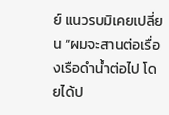ย์ แนวรบมิเคยเปลี่ยน “ผมจะสานต่อเรื่องเรือดำน้ำต่อไป โดยได้ป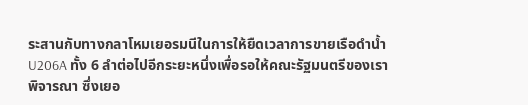ระสานกับทางกลาโหมเยอรมนีในการให้ยืดเวลาการขายเรือดำน้ำ U206A ทั้ง 6 ลำต่อไปอีกระยะหนึ่งเพื่อรอให้คณะรัฐมนตรีของเราพิจารณา ซึ่งเยอ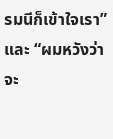รมนีก็เข้าใจเรา” และ “ผมหวังว่าจะ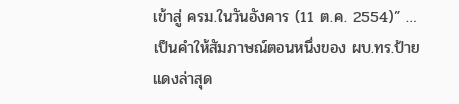เข้าสู่ ครม.ในวันอังคาร (11 ต.ค. 2554)” …เป็นคำให้สัมภาษณ์ตอนหนึ่งของ ผบ.ทร.ป้ายแดงล่าสุด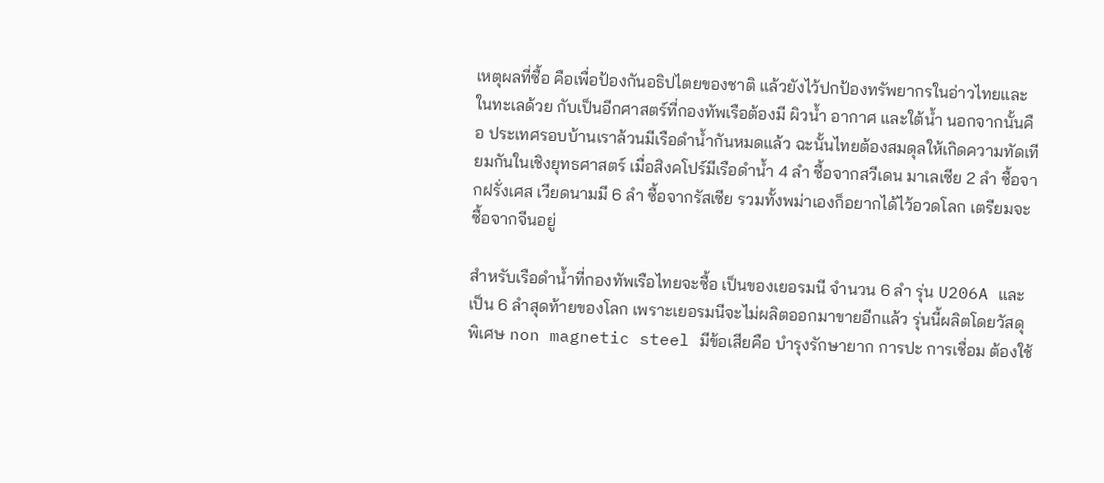เหตุผลที่ซื้อ คือเพื่อป้องกันอธิปไตยของชาติ แล้วยังไว้ปกป้องทรัพยากรในอ่าวไทยและในทะเลด้วย กับเป็นอีกศาสตร์ที่กองทัพเรือต้องมี ผิวน้ำ อากาศ และใต้น้ำ นอกจากนั้นคือ ประเทศรอบบ้านเราล้วนมีเรือดำน้ำกันหมดแล้ว ฉะนั้นไทยต้องสมดุลให้เกิดความทัดเทียมกันในเชิงยุทธศาสตร์ เมื่อสิงคโปร์มีเรือดำน้ำ 4 ลำ ซื้อจากสวีเดน มาเลเซีย 2 ลำ ซื้อจากฝรั่งเศส เวียดนามมี 6 ลำ ซื้อจากรัสเซีย รวมทั้งพม่าเองก็อยากได้ไว้อวดโลก เตรียมจะซื้อจากจีนอยู่

สำหรับเรือดำน้ำที่กองทัพเรือไทยจะซื้อ เป็นของเยอรมนี จำนวน 6 ลำ รุ่น U206A และเป็น 6 ลำสุดท้ายของโลก เพราะเยอรมนีจะไม่ผลิตออกมาขายอีกแล้ว รุ่นนี้ผลิตโดยวัสดุพิเศษ non magnetic steel มีข้อเสียคือ บำรุงรักษายาก การปะ การเชื่อม ต้องใช้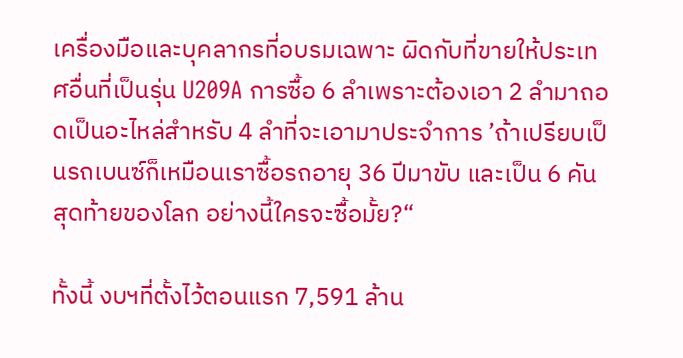เครื่องมือและบุคลากรที่อบรมเฉพาะ ผิดกับที่ขายให้ประเทศอื่นที่เป็นรุ่น U209A การซื้อ 6 ลำเพราะต้องเอา 2 ลำมาถอดเป็นอะไหล่สำหรับ 4 ลำที่จะเอามาประจำการ ’ถ้าเปรียบเป็นรถเบนซ์ก็เหมือนเราซื้อรถอายุ 36 ปีมาขับ และเป็น 6 คันสุดท้ายของโลก อย่างนี้ใครจะซื้อมั้ย?“

ทั้งนี้ งบฯที่ตั้งไว้ตอนแรก 7,591 ล้าน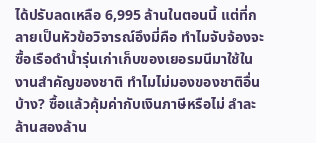ได้ปรับลดเหลือ 6,995 ล้านในตอนนี้ แต่ที่กลายเป็นหัวข้อวิจารณ์อึงมี่คือ ทำไมจับจ้องจะซื้อเรือดำน้ำรุ่นเก่าเก็บของเยอรมนีมาใช้ในงานสำคัญของชาติ ทำไมไม่มองของชาติอื่นบ้าง? ซื้อแล้วคุ้มค่ากับเงินภาษีหรือไม่ ลำละล้านสองล้าน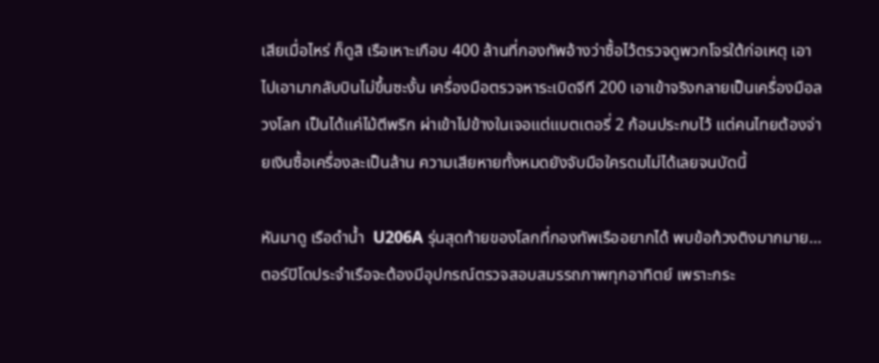เสียเมื่อไหร่ ก็ดูสิ เรือเหาะเกือบ 400 ล้านที่กองทัพอ้างว่าซื้อไว้ตรวจดูพวกโจรใต้ก่อเหตุ เอาไปเอามากลับบินไม่ขึ้นซะงั้น เครื่องมือตรวจหาระเบิดจีที 200 เอาเข้าจริงกลายเป็นเครื่องมือลวงโลก เป็นได้แค่ไม้ตีพริก ผ่าเข้าไปข้างในเจอแต่แบตเตอรี่ 2 ก้อนประกบไว้ แต่คนไทยต้องจ่ายเงินซื้อเครื่องละเป็นล้าน ความเสียหายทั้งหมดยังจับมือใครดมไม่ได้เลยจนบัดนี้

หันมาดู เรือดำน้ำ  U206A รุ่นสุดท้ายของโลกที่กองทัพเรืออยากได้ พบข้อท้วงติงมากมาย… ตอร์ปิโดประจำเรือจะต้องมีอุปกรณ์ตรวจสอบสมรรถภาพทุกอาทิตย์ เพราะกระ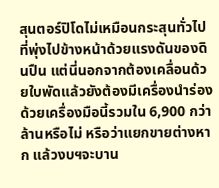สุนตอร์ปิโดไม่เหมือนกระสุนทั่วไปที่พุ่งไปข้างหน้าด้วยแรงดันของดินปืน แต่นี่นอกจากต้องเคลื่อนด้วยใบพัดแล้วยังต้องมีเครื่องนำร่องด้วยเครื่องมือนี้รวมใน 6,900 กว่าล้านหรือไม่ หรือว่าแยกขายต่างหาก แล้วงบฯจะบาน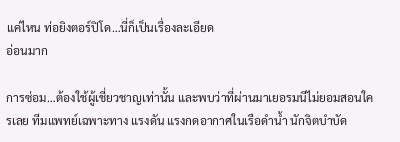แค่ไหน ท่อยิงตอร์ปิโด…นี่ก็เป็นเรื่องละเอียด
อ่อนมาก

การซ่อม…ต้องใช้ผู้เชี่ยวชาญเท่านั้น และพบว่าที่ผ่านมาเยอรมนีไม่ยอมสอนใครเลย ทีมแพทย์เฉพาะทาง แรงดัน แรงกดอากาศในเรือดำน้ำ นักจิตบำบัด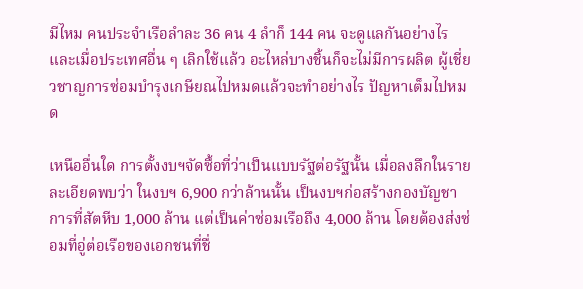มีไหม คนประจำเรือลำละ 36 คน 4 ลำก็ 144 คน จะดูแลกันอย่างไร และเมื่อประเทศอื่น ๆ เลิกใช้แล้ว อะไหล่บางชิ้นก็จะไม่มีการผลิต ผู้เชี่ยวชาญการซ่อมบำรุงเกษียณไปหมดแล้วจะทำอย่างไร ปัญหาเต็มไปหมด

เหนืออื่นใด การตั้งงบฯจัดซื้อที่ว่าเป็นแบบรัฐต่อรัฐนั้น เมื่อลงลึกในรายละเอียดพบว่า ในงบฯ 6,900 กว่าล้านนั้น เป็นงบฯก่อสร้างกองบัญชาการที่สัตหีบ 1,000 ล้าน แต่เป็นค่าซ่อมเรือถึง 4,000 ล้าน โดยต้องส่งซ่อมที่อู่ต่อเรือของเอกชนที่ชื่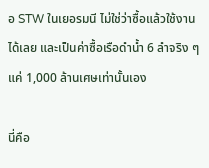อ STW ในเยอรมนี ไม่ใช่ว่าซื้อแล้วใช้งานได้เลย และเป็นค่าซื้อเรือดำน้ำ 6 ลำจริง ๆ แค่ 1,000 ล้านเศษเท่านั้นเอง

นี่คือ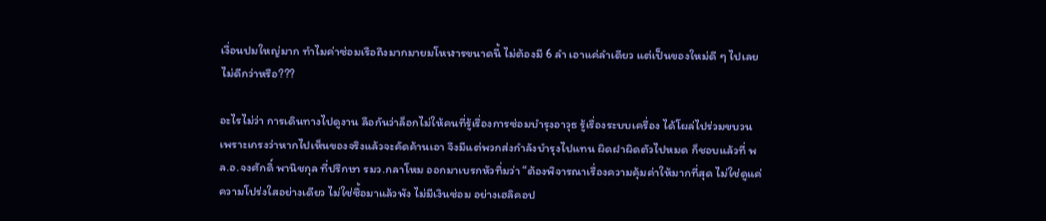เงื่อนปมใหญ่มาก ทำไมค่าซ่อมเรือถึงมากมายมโหฬารขนาดนี้ ไม่ต้องมี 6 ลำ เอาแค่ลำเดียว แต่เป็นของใหม่ดี ๆ ไปเลย ไม่ดีกว่าหรือ???

อะไรไม่ว่า การเดินทางไปดูงาน ลือกันว่าล็อกไม่ให้คนที่รู้เรื่องการซ่อมบำรุงอาวุธ รู้เรื่องระบบเครื่อง ได้โผล่ไปร่วมขบวน เพราะเกรงว่าหากไปเห็นของจริงแล้วจะคัดค้านเอา จึงมีแต่พวกส่งกำลังบำรุงไปแทน ผิดฝาผิดตัวไปหมด ก็ชอบแล้วที่ พล.อ.จงศักดิ์ พานิชกุล ที่ปรึกษา รมว.กลาโหม ออกมาเบรกหัวทิ่มว่า “ต้องพิจารณาเรื่องความคุ้มค่าให้มากที่สุด ไม่ใช่ดูแค่ความโปร่งใสอย่างเดียว ไม่ใช่ซื้อมาแล้วพัง ไม่มีเงินซ่อม อย่างเฮลิคอป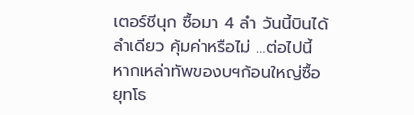เตอร์ชีนุก ซื้อมา 4 ลำ วันนี้บินได้ลำเดียว คุ้มค่าหรือไม่ …ต่อไปนี้หากเหล่าทัพของบฯก้อนใหญ่ซื้อยุทโธ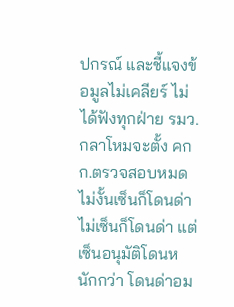ปกรณ์ และชี้แจงข้อมูลไม่เคลียร์ ไม่ได้ฟังทุกฝ่าย รมว.กลาโหมจะตั้ง คกก.ตรวจสอบหมด ไม่งั้นเซ็นก็โดนด่า ไม่เซ็นก็โดนด่า แต่เซ็นอนุมัติโดนหนักกว่า โดนด่าอม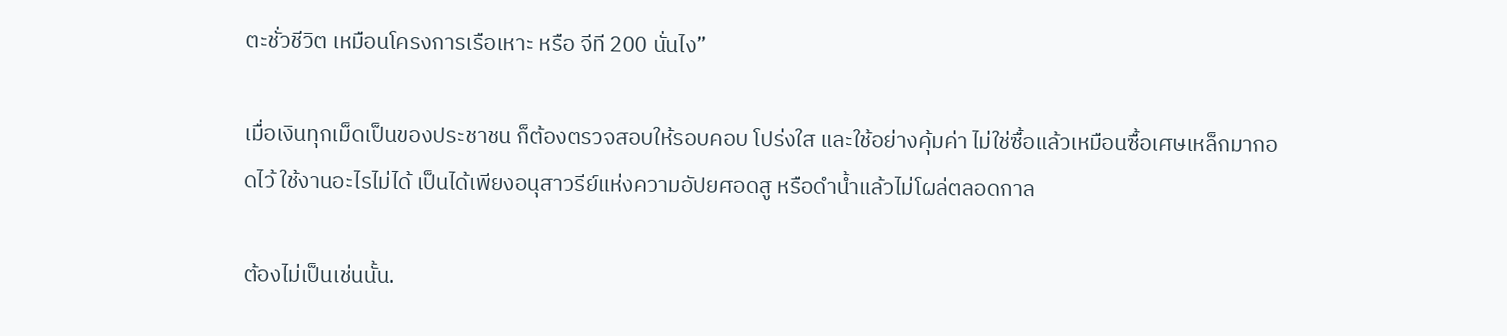ตะชั่วชีวิต เหมือนโครงการเรือเหาะ หรือ จีที 200 นั่นไง”

เมื่อเงินทุกเม็ดเป็นของประชาชน ก็ต้องตรวจสอบให้รอบคอบ โปร่งใส และใช้อย่างคุ้มค่า ไม่ใช่ซื้อแล้วเหมือนซื้อเศษเหล็กมากอดไว้ ใช้งานอะไรไม่ได้ เป็นได้เพียงอนุสาวรีย์แห่งความอัปยศอดสู หรือดำน้ำแล้วไม่โผล่ตลอดกาล

ต้องไม่เป็นเช่นนั้น.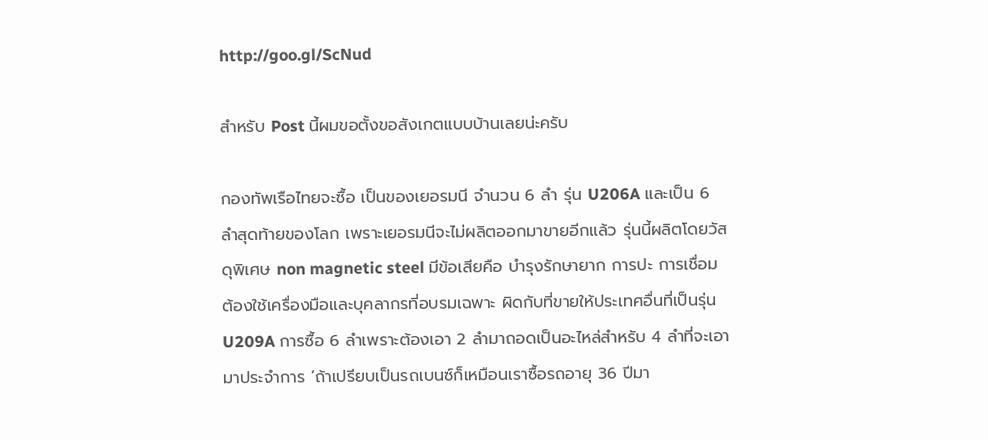http://goo.gl/ScNud

สำหรับ Post นี้ผมขอตั้งขอสังเกตแบบบ้านเลยน่ะครับ

กองทัพเรือไทยจะซื้อ เป็นของเยอรมนี จำนวน 6 ลำ รุ่น U206A และเป็น 6 ลำสุดท้ายของโลก เพราะเยอรมนีจะไม่ผลิตออกมาขายอีกแล้ว รุ่นนี้ผลิตโดยวัสดุพิเศษ non magnetic steel มีข้อเสียคือ บำรุงรักษายาก การปะ การเชื่อม ต้องใช้เครื่องมือและบุคลากรที่อบรมเฉพาะ ผิดกับที่ขายให้ประเทศอื่นที่เป็นรุ่น U209A การซื้อ 6 ลำเพราะต้องเอา 2 ลำมาถอดเป็นอะไหล่สำหรับ 4 ลำที่จะเอามาประจำการ ’ถ้าเปรียบเป็นรถเบนซ์ก็เหมือนเราซื้อรถอายุ 36 ปีมา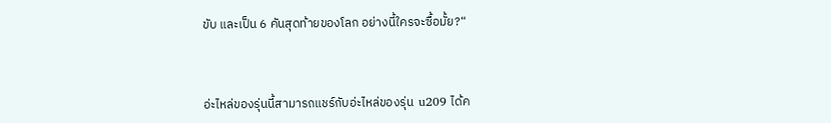ขับ และเป็น 6 คันสุดท้ายของโลก อย่างนี้ใครจะซื้อมั้ย?“



อ่ะไหล่ของรุ่นนี้สามารถแชร์กับอ่ะไหล่ของรุ่น  u209 ได้ค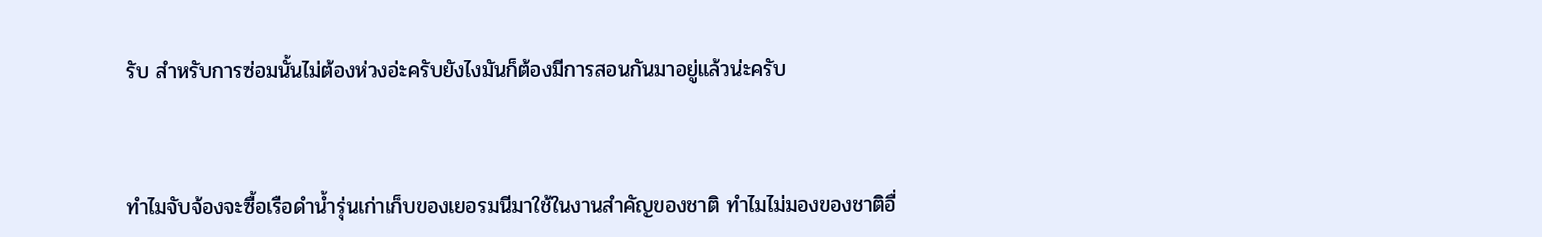รับ สำหรับการซ่อมนั้นไม่ต้องห่วงอ่ะครับยังไงมันก็ต้องมีการสอนกันมาอยู่แล้วน่ะครับ



ทำไมจับจ้องจะซื้อเรือดำน้ำรุ่นเก่าเก็บของเยอรมนีมาใช้ในงานสำคัญของชาติ ทำไมไม่มองของชาติอื่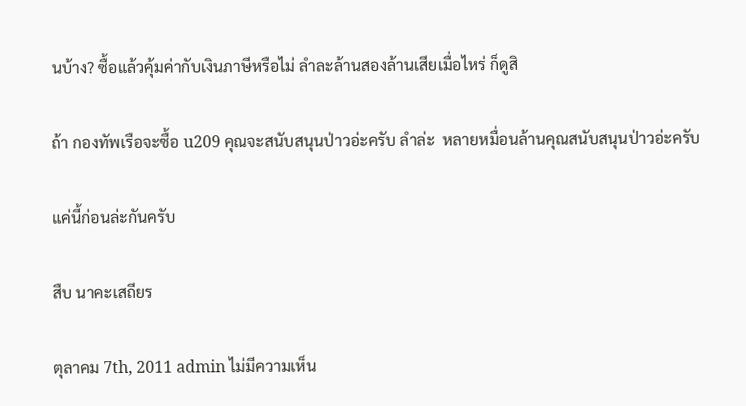นบ้าง? ซื้อแล้วคุ้มค่ากับเงินภาษีหรือไม่ ลำละล้านสองล้านเสียเมื่อไหร่ ก็ดูสิ

ถ้า กองทัพเรือจะซื้อ u209 คุณจะสนับสนุนป่าวอ่ะครับ ลำล่ะ  หลายหมื่อนล้านคุณสนับสนุนป่าวอ่ะครับ

แค่นี้ก่อนล่ะกันครับ

สืบ นาคะเสถียร

ตุลาคม 7th, 2011 admin ไม่มีความเห็น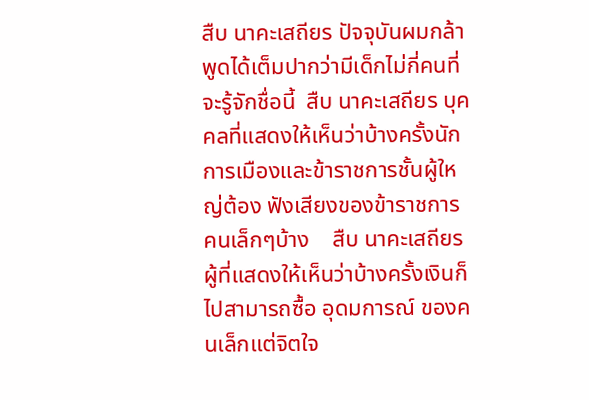สืบ นาคะเสถียร ปัจจุบันผมกล้าพูดได้เต็มปากว่ามีเด็กไม่กี่คนที่จะรู้จักชื่อนี้  สืบ นาคะเสถียร บุคคลที่แสดงให้เห็นว่าบ้างครั้งนักการเมืองและข้าราชการชั้นผู้ใหญ่ต้อง ฟังเสียงของข้าราชการคนเล็กๆบ้าง    สืบ นาคะเสถียร ผู้ที่แสดงให้เห็นว่าบ้างครั้งเงินก็ไปสามารถซื้อ อุดมการณ์ ของคนเล็กแต่จิตใจ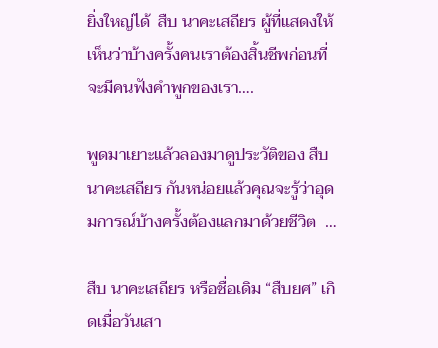ยิ่งใหญ่ได้  สืบ นาคะเสถียร ผู้ที่แสดงให้เห็นว่าบ้างครั้งคนเราต้องสิ้นชีพก่อนที่จะมีคนฟังคำพูกของเรา….

พูดมาเยาะแล้วลองมาดูประวัติของ สืบ นาคะเสถียร กันหน่อยแล้วคุณจะรู้ว่าอุดมการณ์บ้างครั้งต้องแลกมาด้วยชีวิต  …

สืบ นาคะเสถียร หรือชื่อเดิม “สืบยศ” เกิดเมื่อวันเสา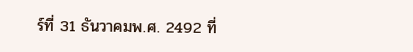ร์ที่ 31 ธันวาคมพ.ศ. 2492 ที่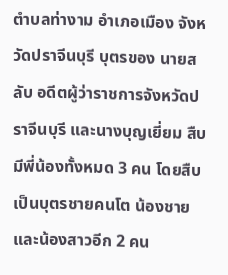ตำบลท่างาม อำเภอเมือง จังหวัดปราจีนบุรี บุตรของ นายสลับ อดีตผู้ว่าราชการจังหวัดปราจีนบุรี และนางบุญเยี่ยม สืบมีพี่น้องทั้งหมด 3 คน โดยสืบเป็นบุตรชายคนโต น้องชายและน้องสาวอีก 2 คน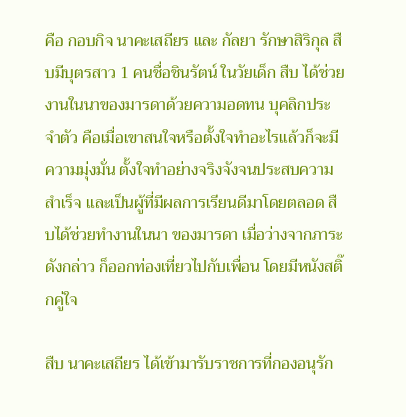คือ กอบกิจ นาคะเสถียร และ กัลยา รักษาสิริกุล สืบมีบุตรสาว 1 คนชื่อชินรัตน์ ในวัยเด็ก สืบ ได้ช่วยงานในนาของมารดาด้วยความอดทน บุคลิกประจำตัว คือเมื่อเขาสนใจหรือตั้งใจทำอะไรแล้วก็จะมีความมุ่งมั่น ตั้งใจทำอย่างจริงจังจนประสบความสำเร็จ และเป็นผู้ที่มีผลการเรียนดีมาโดยตลอด สืบได้ช่วยทำงานในนา ของมารดา เมื่อว่างจากภาระดังกล่าว ก็ออกท่องเที่ยวไปกับเพื่อน โดยมีหนังสติ๊กคู่ใจ

สืบ นาคะเสถียร ได้เข้ามารับราชการที่กองอนุรัก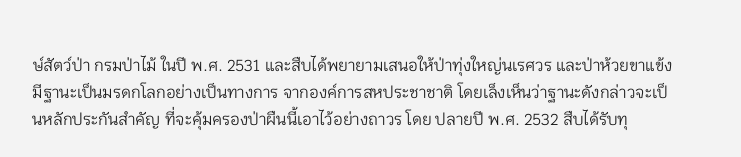ษ์สัตว์ป่า กรมป่าไม้ ในปี พ.ศ. 2531 และสืบได้พยายามเสนอให้ป่าทุ่งใหญ่นเรศวร และป่าห้วยขาแข้ง มีฐานะเป็นมรดกโลกอย่างเป็นทางการ จากองค์การสหประชาชาติ โดยเล็งเห็นว่าฐานะดังกล่าวจะเป็นหลักประกันสำคัญ ที่จะคุ้มครองป่าผืนนี้เอาไว้อย่างถาวร โดย ปลายปี พ.ศ. 2532 สืบได้รับทุ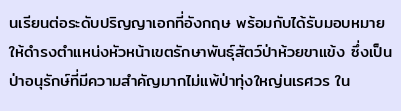นเรียนต่อระดับปริญญาเอกที่อังกฤษ พร้อมกับได้รับมอบหมาย ให้ดำรงตำแหน่งหัวหน้าเขตรักษาพันธุ์สัตว์ป่าห้วยขาแข้ง ซึ่งเป็นป่าอนุรักษ์ที่มีความสำคัญมากไม่แพ้ป่าทุ่งใหญ่นเรศวร ใน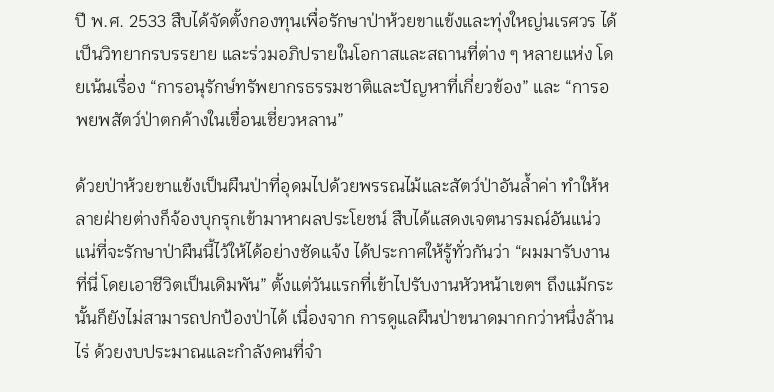ปี พ.ศ. 2533 สืบได้จัดตั้งกองทุนเพื่อรักษาป่าห้วยขาแข้งและทุ่งใหญ่นเรศวร ได้เป็นวิทยากรบรรยาย และร่วมอภิปรายในโอกาสและสถานที่ต่าง ๆ หลายแห่ง โดยเน้นเรื่อง “การอนุรักษ์ทรัพยากรธรรมชาติและปัญหาที่เกี่ยวข้อง” และ “การอพยพสัตว์ป่าตกค้างในเขื่อนเชี่ยวหลาน”

ด้วยป่าห้วยขาแข้งเป็นผืนป่าที่อุดมไปด้วยพรรณไม้และสัตว์ป่าอันล้ำค่า ทำให้หลายฝ่ายต่างก็จ้องบุกรุกเข้ามาหาผลประโยชน์ สืบได้แสดงเจตนารมณ์อันแน่วแน่ที่จะรักษาป่าผืนนี้ไว้ให้ได้อย่างชัดแจ้ง ได้ประกาศให้รู้ทั่วกันว่า “ผมมารับงานที่นี่ โดยเอาชีวิตเป็นเดิมพัน” ตั้งแต่วันแรกที่เข้าไปรับงานหัวหน้าเขตฯ ถึงแม้กระนั้นก็ยังไม่สามารถปกป้องป่าได้ เนื่องจาก การดูแลผืนป่าขนาดมากกว่าหนึ่งล้านไร่ ด้วยงบประมาณและกำลังคนที่จำ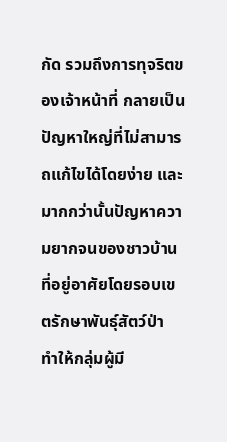กัด รวมถึงการทุจริตของเจ้าหน้าที่ กลายเป็นปัญหาใหญ่ที่ไม่สามารถแก้ไขได้โดยง่าย และมากกว่านั้นปัญหาความยากจนของชาวบ้านที่อยู่อาศัยโดยรอบเขตรักษาพันธุ์สัตว์ป่า ทำให้กลุ่มผู้มี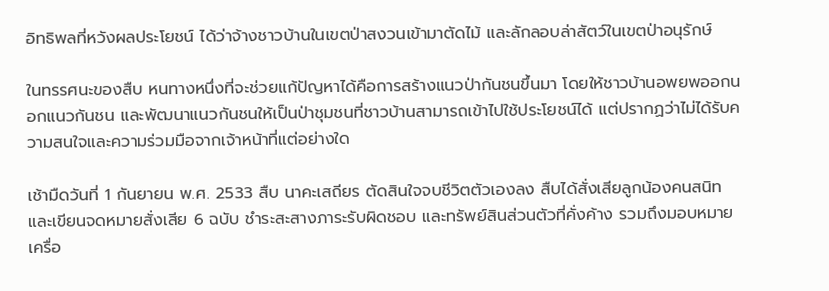อิทธิพลที่หวังผลประโยชน์ ได้ว่าจ้างชาวบ้านในเขตป่าสงวนเข้ามาตัดไม้ และลักลอบล่าสัตว์ในเขตป่าอนุรักษ์

ในทรรศนะของสืบ หนทางหนึ่งที่จะช่วยแก้ปัญหาได้คือการสร้างแนวป่ากันชนขึ้นมา โดยให้ชาวบ้านอพยพออกนอกแนวกันชน และพัฒนาแนวกันชนให้เป็นป่าชุมชนที่ชาวบ้านสามารถเข้าไปใช้ประโยชน์ได้ แต่ปรากฏว่าไม่ได้รับความสนใจและความร่วมมือจากเจ้าหน้าที่แต่อย่างใด

เช้ามืดวันที่ 1 กันยายน พ.ศ. 2533 สืบ นาคะเสถียร ตัดสินใจจบชีวิตตัวเองลง สืบได้สั่งเสียลูกน้องคนสนิทและเขียนจดหมายสั่งเสีย 6 ฉบับ ชำระสะสางภาระรับผิดชอบ และทรัพย์สินส่วนตัวที่คั่งค้าง รวมถึงมอบหมาย เครื่อ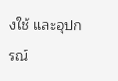งใช้ และอุปกรณ์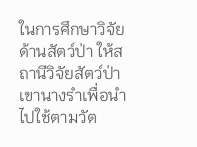ในการศึกษาวิจัยด้านสัตว์ป่า ให้สถานีวิจัยสัตว์ป่าเขานางรำเพื่อนำไปใช้ตามวัต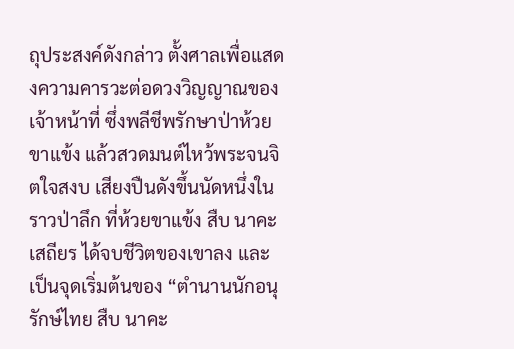ถุประสงค์ดังกล่าว ตั้งศาลเพื่อแสดงความคารวะต่อดวงวิญญาณของเจ้าหน้าที่ ซึ่งพลีชีพรักษาป่าห้วยขาแข้ง แล้วสวดมนต์ไหว้พระจนจิตใจสงบ เสียงปืนดังขึ้นนัดหนึ่งในราวป่าลึก ที่ห้วยขาแข้ง สืบ นาคะเสถียร ได้จบชีวิตของเขาลง และเป็นจุดเริ่มต้นของ “ตำนานนักอนุรักษ์ไทย สืบ นาคะ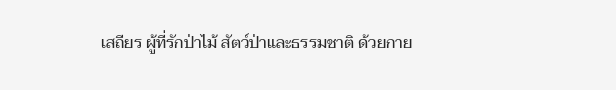เสถียร ผู้ที่รักป่าไม้ สัตว์ป่าและธรรมชาติ ด้วยกาย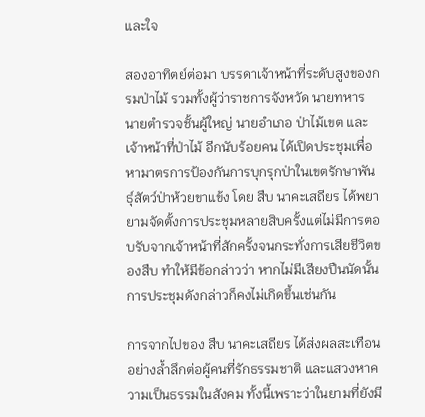และใจ

สองอาทิตย์ต่อมา บรรดาเจ้าหน้าที่ระดับสูงของกรมป่าไม้ รวมทั้งผู้ว่าราชการจังหวัด นายทหาร นายตำรวจชั้นผู้ใหญ่ นายอำเภอ ป่าไม้เขต และ เจ้าหน้าที่ป่าไม้ อีกนับร้อยคน ได้เปิดประชุมเพื่อหามาตรการป้องกันการบุกรุกป่าในเขตรักษาพันธุ์สัตว์ป่าห้วยขาแข้ง โดย สืบ นาคะเสถียร ได้พยายามจัดตั้งการประชุมหลายสิบครั้งแต่ไม่มีการตอบรับจากเจ้าหน้าที่สักครั้งจนกระทั่งการเสียชีวิตของสืบ ทำให้มีข้อกล่าวว่า หากไม่มีเสียงปืนนัดนั้น การประชุมดังกล่าวก็คงไม่เกิดขึ้นเช่นกัน

การจากไปของ สืบ นาคะเสถียร ได้ส่งผลสะเทือนอย่างล้ำลึกต่อผู้คนที่รักธรรมชาติ และแสวงหาความเป็นธรรมในสังคม ทั้งนี้เพราะว่าในยามที่ยังมี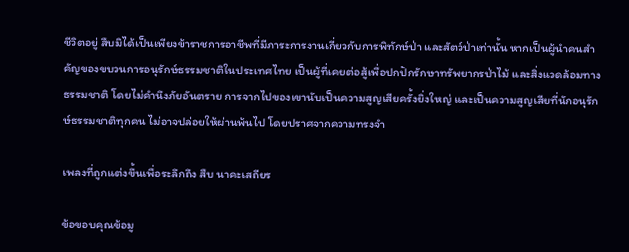ชีวิตอยู่ สืบมิได้เป็นเพียงข้าราชการอาชีพที่มีภาระการงานเกี่ยวกับการพิทักษ์ป่า และสัตว์ป่าเท่านั้น หากเป็นผู้นำคนสำคัญของขบวนการอนุรักษ์ธรรมชาติในประเทศไทย เป็นผู้ที่เคยต่อสู้เพื่อปกปักรักษาทรัพยากรป่าไม้ และสิ่งแวดล้อมทางธรรมชาติ โดยไม่คำนึงภัยอันตราย การจากไปของเขานับเป็นความสูญเสียครั้งยิ่งใหญ่ และเป็นความสูญเสียที่นักอนุรักษ์ธรรมชาติทุกคน ไม่อาจปล่อยให้ผ่านพ้นไป โดยปราศจากความทรงจำ

เพลงที่ถูกแต่งขึ้นเพื่อระลึกถึง สืบ นาคะเสถียร

ข้อขอบคุณข้อมู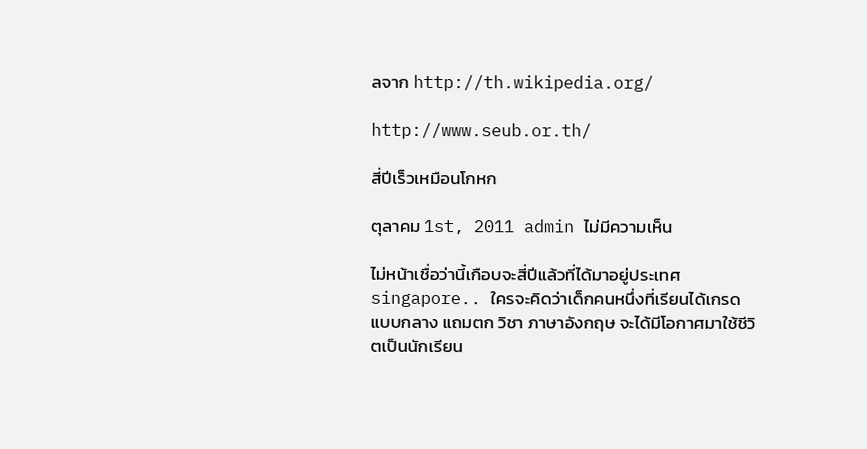ลจาก http://th.wikipedia.org/

http://www.seub.or.th/

สี่ปีเร็วเหมือนโกหก

ตุลาคม 1st, 2011 admin ไม่มีความเห็น

ไม่หน้าเชื่อว่านี้เกือบจะสี่ปีแล้วที่ได้มาอยู่ประเทศ singapore.. ใครจะคิดว่าเด็กคนหนึ่งที่เรียนได้เกรดแบบกลาง แถมตก วิชา ภาษาอังกฤษ จะได้มีโอกาศมาใช้ชีวิตเป็นนักเรียน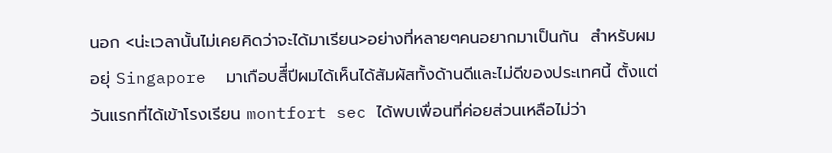นอก <น่ะเวลานั้นไม่เคยคิดว่าจะได้มาเรียน>อย่างที่หลายๆคนอยากมาเป็นกัน  สำหรับผมอยุ่ Singapore  มาเกือบสืี่ปีผมได้เห็นได้สัมผัสทั้งด้านดีและไม่ดีของประเทศนี้ ตั้งแต่วันแรกที่ได้เข้าโรงเรียน montfort sec ได้พบเพื่อนที่ค่อยส่วนเหลือไม่ว่า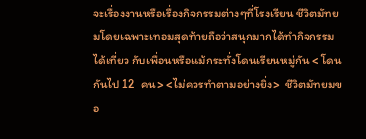จะเรื่องงานหรือเรื่องกิจกรรมต่างๆที่โรงเรียน ชีวิตมัทยมโดยเฉพาะเทอมสุดท้ายถือว่าสนุกมากได้ทำกิจกรรมได้เที่ยว กับเพื่อนหรือแม้กระทั่งโดนเรียนหมู่กัน < โดนกันไป 12  คน> <ไม่ควรทำตามอย่างยิ่ง>  ชีวิตมัทยมขอ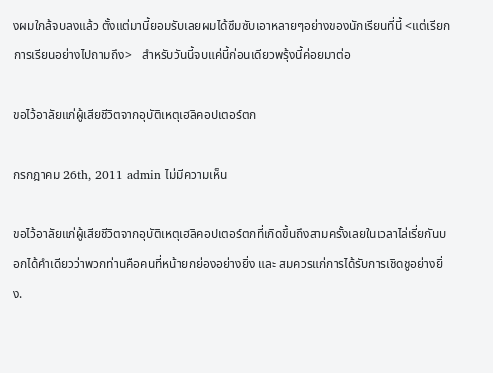งผมใกล้จบลงแล้ว ตั้งแต่มานี้ยอมรับเลยผมได้ซึมซับเอาหลายๆอย่างของนักเรียนที่นี้ <แต่เรียกการเรียนอย่างไปถามถึง>   สำหรับวันนี้จบแค่นี้ก่อนเดียวพรุ้งนี้ค่อยมาต่อ

ขอไว้อาลัยแก่ผู้เสียชีวิตจากอุบัติเหตุเฮลิคอปเตอร์ตก

กรกฎาคม 26th, 2011 admin ไม่มีความเห็น

ขอไว้อาลัยแก่ผู้เสียชีวิตจากอุบัติเหตุเฮลิคอปเตอร์ตกที่เกิดขึ้นถึงสามครั้งเลยในเวลาไล่เรี่ยกันบอกได้คำเดียวว่าพวกท่านคือคนที่หน้ายกย่องอย่างยิ่ง และ สมควรแก่การได้รับการเชิดชูอย่างยิ่ง.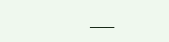___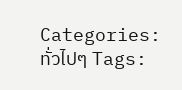Categories: ทั่วไปๆ Tags: